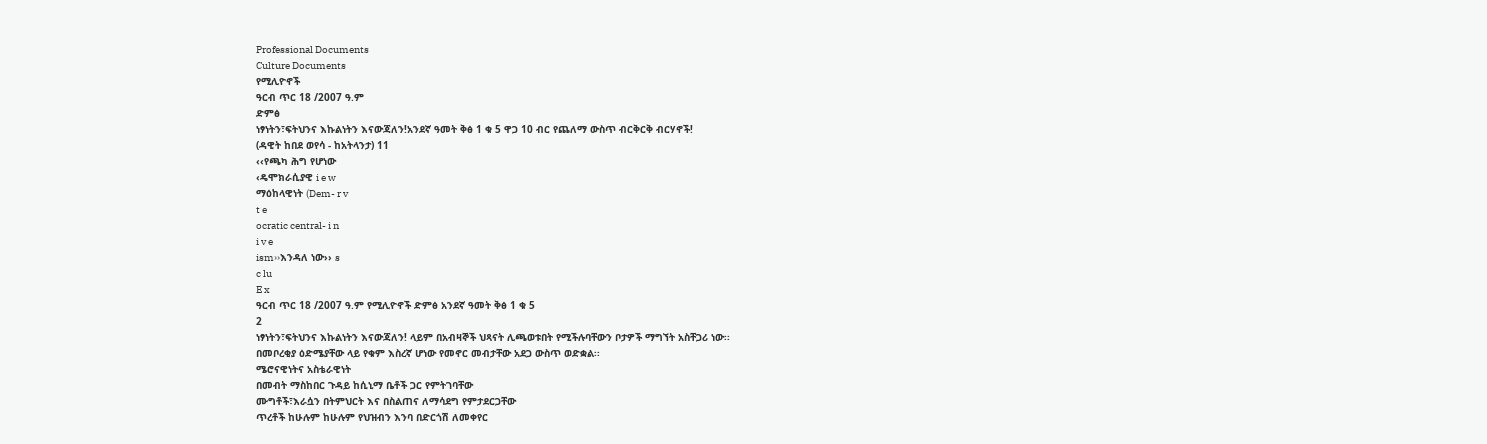Professional Documents
Culture Documents
የሚሊዮኖች
ዓርብ ጥር 18 /2007 ዓ.ም
ድምፅ
ነፃነትን፣ፍትህንና እኩልነትን እናውጃለን!አንደኛ ዓመት ቅፅ 1 ቁ 5 ዋጋ 10 ብር የጨለማ ውስጥ ብርቅርቅ ብርሃኖች!
(ዳዊት ከበደ ወየሳ - ከአትላንታ) 11
‹‹የጫካ ሕግ የሆነው
‹ዴሞክራሲያዊ i e w
ማዕከላዊነት (Dem- r v
t e
ocratic central- i n
i v e
ism››እንዳለ ነው›› s
c lu
E x
ዓርብ ጥር 18 /2007 ዓ.ም የሚሊዮኖች ድምፅ አንደኛ ዓመት ቅፅ 1 ቁ 5
2
ነፃነትን፣ፍትህንና እኩልነትን እናውጃለን! ላይም በአብዛኞች ህጻናት ሊጫወቱበት የሚችሉባቸውን ቦታዎች ማግኘት አስቸጋሪ ነው፡፡
በመቦረቂያ ዕድሜያቸው ላይ የቁም እስረኛ ሆነው የመኖር መብታቸው አደጋ ውስጥ ወድቋል፡፡
ሜሮናዊነትና አስቴራዊነት
በመብት ማስከበር ጉዳይ ከሲኒማ ቤቶች ጋር የምትገባቸው
ሙግቶች፣እራሷን በትምህርት እና በስልጠና ለማሳደግ የምታደርጋቸው
ጥረቶች ከሁሉም ከሁሉም የህዝብን እንባ በድርጎሽ ለመቀየር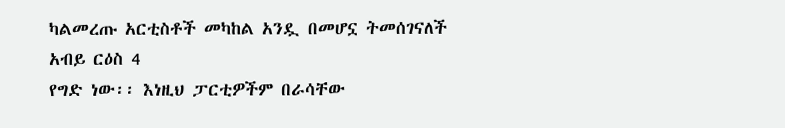ካልመረጡ አርቲስቶች መካከል አንዷ በመሆኗ ትመሰገናለች
አብይ ርዕስ 4
የግድ ነው፡፡ እነዚህ ፓርቲዎችም በራሳቸው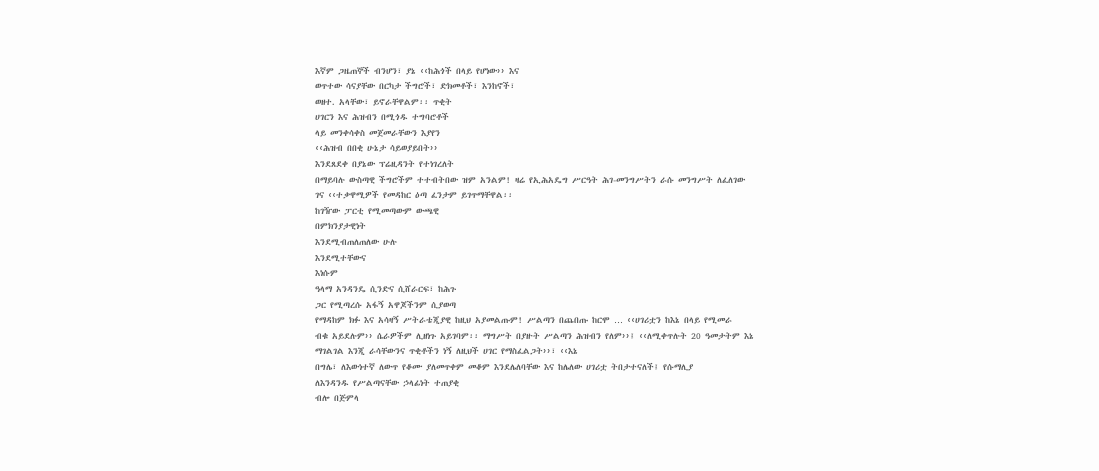እኛም ጋዜጠኞች ብንሆን፣ ያኔ ‹‹ከሕጎች በላይ የሆነው›› እና
ወጥተው ሳናያቸው በርካታ ችግሮች፣ ድክመቶች፣ እንከኖች፣
ወዘተ. አላቸው፣ ይኖራቸዋልም፡፡ ጥቂት
ሀገርን እና ሕዝብን በሚጎዱ ተግባሮቶች
ላይ መንቀሳቀስ መጀመራቸውን እያየን
‹‹ሕዝብ በበቂ ሁኔታ ሳይወያይበት››
እንደጸደቀ በያኔው ፕሬዚዳንት የተነገረለት
በማይባሉ ውስጣዊ ችግሮችም ተተብትበው ዝም አንልም! ዛሬ የኢሕአዴግ ሥርዓት ሕገ-መንግሥትን ራሱ መንግሥት ለፈለገው
ገና ‹‹ተቃዋሚዎች የመዳከር ዕጣ ፈንታም ይገጥማቸዋል፡፡
ከገዥው ፓርቲ የሚመጣውም ውጫዊ
በምክንያታዊነት
እንደሚብጠለጠለው ሁሉ
እንደሚተቸውና
እነሱም
ዓላማ አንዳንዴ ሲንድና ሲሸራርፍ፣ ከሕጉ
ጋር የሚጣረሱ አፋኝ አዋጆችንም ሲያወጣ
የማዳከም ክፉ እና አሳዛኝ ሥትራቴጂያዊ ከዚህ አያመልጡም! ሥልጣን በጨበጡ ከርሞ … ‹‹ሀገሪቷን ከእኔ በላይ የሚመራ
ብቁ አይደሉም›› ሴራዎችም ሊዘነጉ አይገባም፡፡ ማግሥት በያዙት ሥልጣን ሕዝብን የለም››፤ ‹‹ለሚቀጥሉት 20 ዓመታትም እኔ
ማገልገል እንጂ ራሳቸውንና ጥቂቶችን ነኝ ለዚህች ሀገር የማስፈልጋት››፣ ‹‹እኔ
በግሌ፣ ለእውነተኛ ለውጥ የቆሙ ያለመጥቀም መቆም እንደሌለባቸው እና ከሌለው ሀገሪቷ ትበታተናለች፤ የሱማሊያ
ለእንዳንዱ የሥልጣናቸው ኃላፊነት ተጠያቂ
ብሎ በጅምላ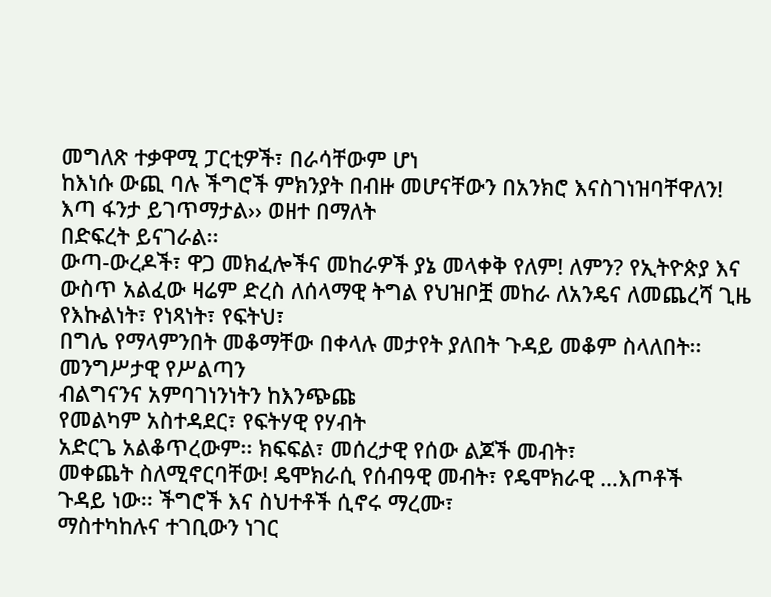መግለጽ ተቃዋሚ ፓርቲዎች፣ በራሳቸውም ሆነ
ከእነሱ ውጪ ባሉ ችግሮች ምክንያት በብዙ መሆናቸውን በአንክሮ እናስገነዝባቸዋለን!
እጣ ፋንታ ይገጥማታል›› ወዘተ በማለት
በድፍረት ይናገራል፡፡
ውጣ-ውረዶች፣ ዋጋ መክፈሎችና መከራዎች ያኔ መላቀቅ የለም! ለምን? የኢትዮጵያ እና
ውስጥ አልፈው ዛሬም ድረስ ለሰላማዊ ትግል የህዝቦቿ መከራ ለአንዴና ለመጨረሻ ጊዜ የእኩልነት፣ የነጻነት፣ የፍትህ፣
በግሌ የማላምንበት መቆማቸው በቀላሉ መታየት ያለበት ጉዳይ መቆም ስላለበት፡፡ መንግሥታዊ የሥልጣን
ብልግናንና አምባገነንነትን ከእንጭጩ
የመልካም አስተዳደር፣ የፍትሃዊ የሃብት
አድርጌ አልቆጥረውም፡፡ ክፍፍል፣ መሰረታዊ የሰው ልጆች መብት፣
መቀጨት ስለሚኖርባቸው! ዴሞክራሲ የሰብዓዊ መብት፣ የዴሞክራዊ …እጦቶች
ጉዳይ ነው፡፡ ችግሮች እና ስህተቶች ሲኖሩ ማረሙ፣
ማስተካከሉና ተገቢውን ነገር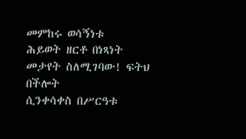መምከሩ ወሳኝነቱ
ሕይወት ዘርቶ በነጻነት
መታየት ስለሚገባው! ፍትህ በችሎት
ሲንቀሳቀስ በሥርዓቱ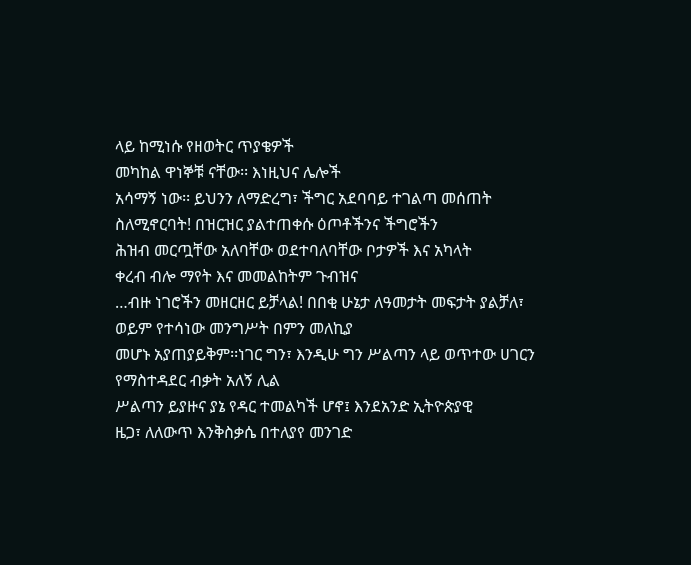ላይ ከሚነሱ የዘወትር ጥያቄዎች
መካከል ዋነኞቹ ናቸው፡፡ እነዚህና ሌሎች
አሳማኝ ነው፡፡ ይህንን ለማድረግ፣ ችግር አደባባይ ተገልጣ መሰጠት ስለሚኖርባት! በዝርዝር ያልተጠቀሱ ዕጦቶችንና ችግሮችን
ሕዝብ መርጧቸው አለባቸው ወደተባለባቸው ቦታዎች እና አካላት
ቀረብ ብሎ ማየት እና መመልከትም ጉብዝና
…ብዙ ነገሮችን መዘርዘር ይቻላል! በበቂ ሁኔታ ለዓመታት መፍታት ያልቻለ፣
ወይም የተሳነው መንግሥት በምን መለኪያ
መሆኑ አያጠያይቅም፡፡ነገር ግን፣ እንዲሁ ግን ሥልጣን ላይ ወጥተው ሀገርን የማስተዳደር ብቃት አለኝ ሊል
ሥልጣን ይያዙና ያኔ የዳር ተመልካች ሆኖ፤ እንደአንድ ኢትዮጵያዊ
ዜጋ፣ ለለውጥ እንቅስቃሴ በተለያየ መንገድ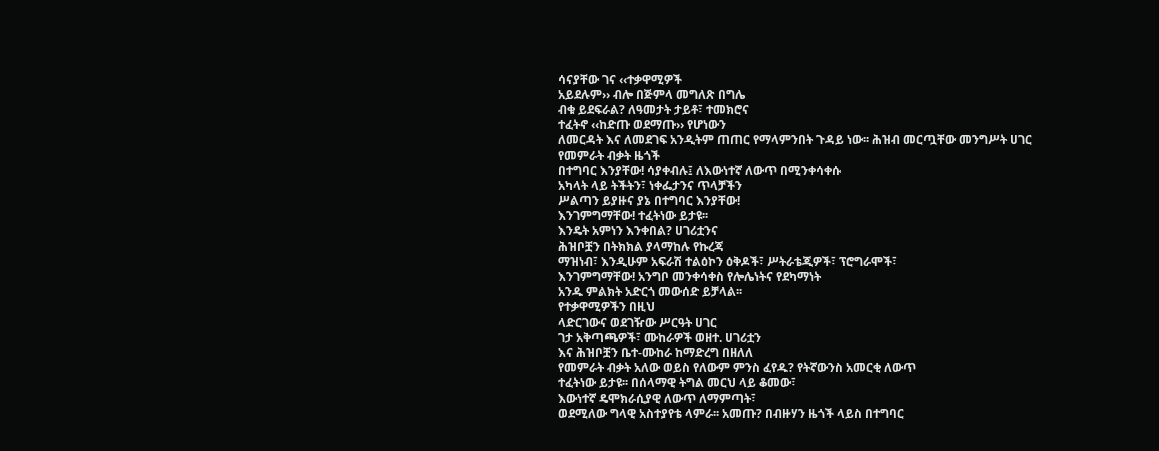ሳናያቸው ገና ‹‹ተቃዋሚዎች
አይደሉም›› ብሎ በጅምላ መግለጽ በግሌ
ብቁ ይደፍራል? ለዓመታት ታይቶ፣ ተመክሮና
ተፈትኖ ‹‹ከድጡ ወደማጡ›› የሆነውን
ለመርዳት እና ለመደገፍ አንዲትም ጠጠር የማላምንበት ጉዳይ ነው፡፡ ሕዝብ መርጧቸው መንግሥት ሀገር የመምራት ብቃት ዜጎች
በተግባር እንያቸው! ሳያቀብሉ፤ ለእውነተኛ ለውጥ በሚንቀሳቀሱ
አካላት ላይ ትችትን፣ ነቀፌታንና ጥላቻችን
ሥልጣን ይያዙና ያኔ በተግባር እንያቸው!
እንገምግማቸው! ተፈትነው ይታዩ፡፡
እንዴት አምነን እንቀበል? ሀገሪቷንና
ሕዝቦቿን በትክክል ያላማከሉ የኩረጃ
ማዝነብ፣ እንዲሁም አፍራሽ ተልዕኮን ዕቅዶች፣ ሥትራቴጂዎች፣ ፕሮግራሞች፣
እንገምግማቸው! አንግቦ መንቀሳቀስ የሎሌነትና የደካማነት
አንዱ ምልክት አድርጎ መውሰድ ይቻላል፡፡
የተቃዋሚዎችን በዚህ
ላድርገውና ወደገዥው ሥርዓት ሀገር
ገታ አቅጣጫዎች፣ ሙከራዎች ወዘተ. ሀገሪቷን
እና ሕዝቦቿን ቤተ-ሙከራ ከማድረግ በዘለለ
የመምራት ብቃት አለው ወይስ የለውም ምንስ ፈየዱ? የትኛውንስ አመርቂ ለውጥ
ተፈትነው ይታዩ፡፡ በሰላማዊ ትግል መርህ ላይ ቆመው፣
እውነተኛ ዴሞክራሲያዊ ለውጥ ለማምጣት፣
ወደሚለው ግላዊ አስተያየቴ ላምራ፡፡ አመጡ? በብዙሃን ዜጎች ላይስ በተግባር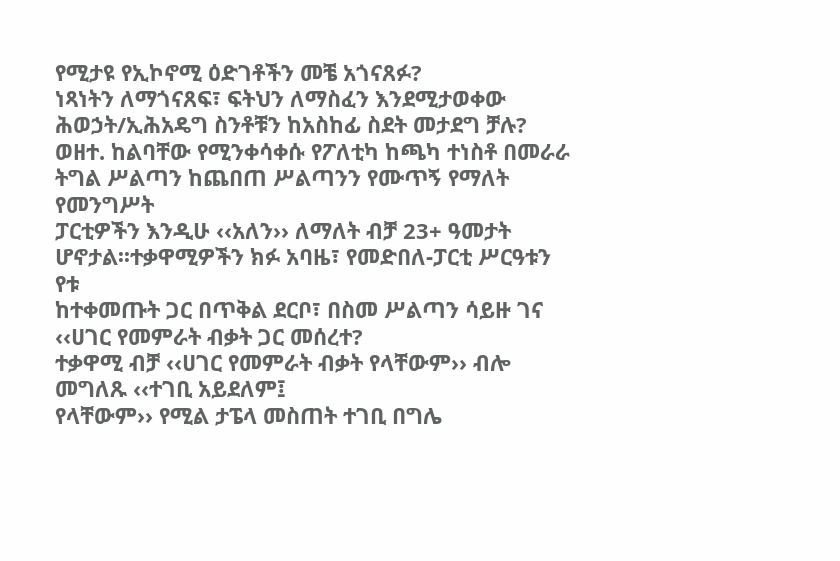የሚታዩ የኢኮኖሚ ዕድገቶችን መቼ አጎናጸፉ?
ነጻነትን ለማጎናጸፍ፣ ፍትህን ለማስፈን እንደሚታወቀው ሕወኃት/ኢሕአዴግ ስንቶቹን ከአስከፊ ስደት መታደግ ቻሉ?
ወዘተ. ከልባቸው የሚንቀሳቀሱ የፖለቲካ ከጫካ ተነስቶ በመራራ ትግል ሥልጣን ከጨበጠ ሥልጣንን የሙጥኝ የማለት የመንግሥት
ፓርቲዎችን እንዲሁ ‹‹አለን›› ለማለት ብቻ 23+ ዓመታት ሆኖታል፡፡ተቃዋሚዎችን ክፉ አባዜ፣ የመድበለ-ፓርቲ ሥርዓቱን የቱ
ከተቀመጡት ጋር በጥቅል ደርቦ፣ በስመ ሥልጣን ሳይዙ ገና ‹‹ሀገር የመምራት ብቃት ጋር መሰረተ?
ተቃዋሚ ብቻ ‹‹ሀገር የመምራት ብቃት የላቸውም›› ብሎ መግለጹ ‹‹ተገቢ አይደለም፤
የላቸውም›› የሚል ታፔላ መስጠት ተገቢ በግሌ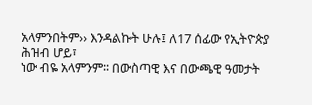አላምንበትም›› እንዳልኩት ሁሉ፤ ለ17 ሰፊው የኢትዮጵያ ሕዝብ ሆይ፣
ነው ብዬ አላምንም፡፡ በውስጣዊ እና በውጫዊ ዓመታት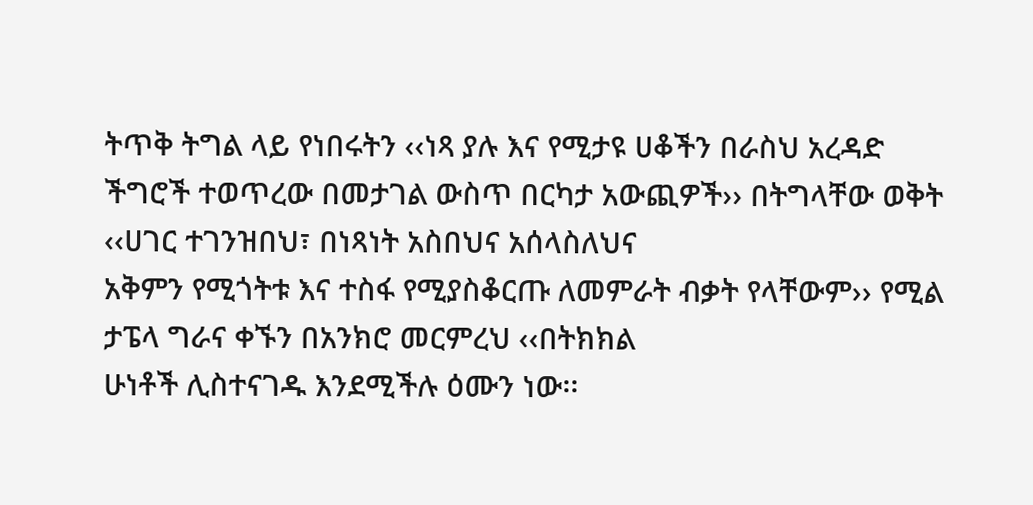ትጥቅ ትግል ላይ የነበሩትን ‹‹ነጻ ያሉ እና የሚታዩ ሀቆችን በራስህ አረዳድ
ችግሮች ተወጥረው በመታገል ውስጥ በርካታ አውጪዎች›› በትግላቸው ወቅት ‹‹ሀገር ተገንዝበህ፣ በነጻነት አስበህና አሰላስለህና
አቅምን የሚጎትቱ እና ተስፋ የሚያስቆርጡ ለመምራት ብቃት የላቸውም›› የሚል ታፔላ ግራና ቀኙን በአንክሮ መርምረህ ‹‹በትክክል
ሁነቶች ሊስተናገዱ እንደሚችሉ ዕሙን ነው፡፡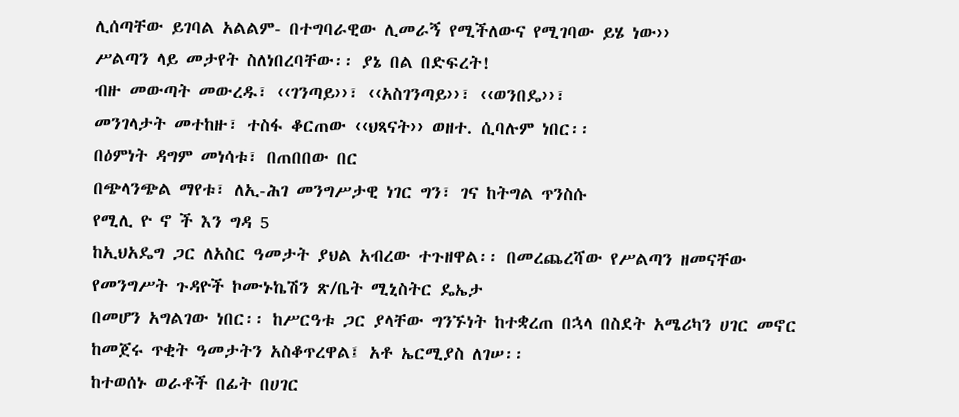ሊሰጣቸው ይገባል አልልም- በተግባራዊው ሊመራኝ የሚችለውና የሚገባው ይሄ ነው››
ሥልጣን ላይ መታየት ስለነበረባቸው፡፡ ያኔ በል በድፍረት!
ብዙ መውጣት መውረዱ፣ ‹‹ገንጣይ››፣ ‹‹አስገንጣይ››፣ ‹‹ወንበዴ››፣
መንገላታት መተከዙ፣ ተስፋ ቆርጠው ‹‹ህጻናት›› ወዘተ. ሲባሉም ነበር፡፡
በዕምነት ዳግም መነሳቱ፣ በጠበበው በር
በጭላንጭል ማየቱ፣ ለኢ-ሕገ መንግሥታዊ ነገር ግን፣ ገና ከትግል ጥንስሱ
የሚሊ ዮ ኖ ች እን ግዳ 5
ከኢህአዴግ ጋር ለአስር ዓመታት ያህል አብረው ተጉዘዋል፡፡ በመረጨረሻው የሥልጣን ዘመናቸው የመንግሥት ጉዳዮች ኮሙኑኬሽን ጽ/ቤት ሚኒስትር ዴኤታ
በመሆን አግልገው ነበር፡፡ ከሥርዓቱ ጋር ያላቸው ግንኙነት ከተቋረጠ በኋላ በስደት አሜሪካን ሀገር መኖር ከመጀሩ ጥቂት ዓመታትን አስቆጥረዋል፤ አቶ ኤርሚያስ ለገሠ፡፡
ከተወሰኑ ወራቶች በፊት በሀገር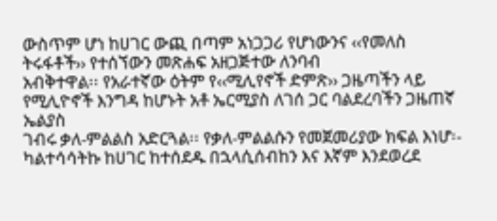ውስጥም ሆነ ከሀገር ውጪ በጣም አነጋጋሪ የሆነውንና ‹‹የመለስ ትሩፋቶች›› የተሰኘውን መጽሐፍ አዘጋጅተው ለንባብ
አብቅተዋል፡፡ የአራተኛው ዕትም የ‹‹ሚሊየኖች ድምጽ›› ጋዜጣችን ላይ የሚሊዮኖች እንግዳ ከሆኑት አቶ ኤርሚያስ ለገሰ ጋር ባልደረባችን ጋዜጠኛ ኤልያስ
ገብሩ ቃለ-ምልልስ አድርጓል፡፡ የቃለ-ምልልሱን የመጀመሪያው ክፍል እነሆ፡-
ካልተሳሳትኩ ከሀገር ከተሰደዱ በኋላሲሰብከን እና እኛም እንደወረደ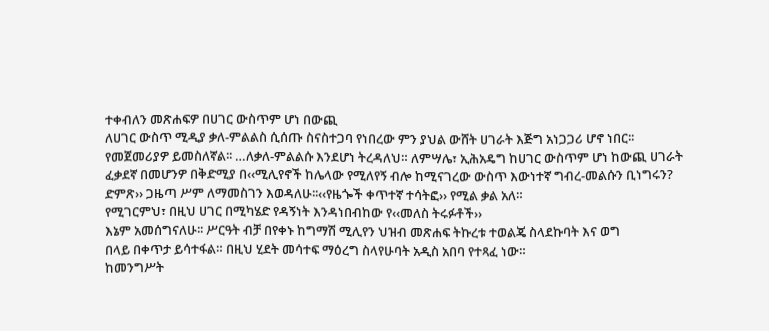ተቀብለን መጽሐፍዎ በሀገር ውስጥም ሆነ በውጪ
ለሀገር ውስጥ ሚዲያ ቃለ-ምልልስ ሲሰጡ ስናስተጋባ የነበረው ምን ያህል ውሸት ሀገራት እጅግ አነጋጋሪ ሆኖ ነበር፡፡
የመጀመሪያዎ ይመስለኛል፡፡ …ለቃለ-ምልልሱ እንደሆነ ትረዳለህ። ለምሣሌ፣ ኢሕአዴግ ከሀገር ውስጥም ሆነ ከውጪ ሀገራት
ፈቃደኛ በመሆንዎ በቅድሚያ በ‹‹ሚሊየኖች ከሌላው የሚለየኝ ብሎ ከሚናገረው ውስጥ እውነተኛ ግብረ-መልሱን ቢነግሩን?
ድምጽ›› ጋዜጣ ሥም ለማመስገን እወዳለሁ፡፡‹‹የዜጐች ቀጥተኛ ተሳትፎ›› የሚል ቃል አለ።
የሚገርምህ፣ በዚህ ሀገር በሚካሄድ የዳኝነት እንዳነበብከው የ‹‹መለስ ትሩፉቶች››
እኔም አመሰግናለሁ፡፡ ሥርዓት ብቻ በየቀኑ ከግማሽ ሚሊየን ህዝብ መጽሐፍ ትኩረቱ ተወልጄ ስላደኩባት እና ወግ
በላይ በቀጥታ ይሳተፋል። በዚህ ሂደት መሳተፍ ማዕረግ ስላየሁባት አዲስ አበባ የተጻፈ ነው።
ከመንግሥት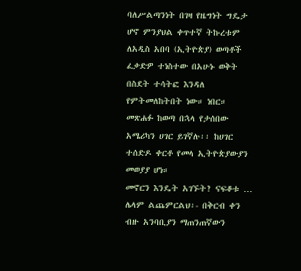ባለሥልጣንነት በገዛ የዜግነት ግዴታ ሆኖ ምንያህል ቀጥተኛ ትኩረቱም ለአዲስ አበባ (ኢትዮጵያ) ወጣቶች
ፈቃድዎ ተነስተው በአሁኑ ወቅት በስደት ተሳትፎ እንዳለ የምትመለከትበት ነው። ነበር። መጽሐፉ ከወጣ በኋላ የታሰበው
አሜሪካን ሀገር ይገኛሉ፡፡ ከሀገር ተሰድዶ ቀርቶ የመላ ኢትዮጵያውያን መወያያ ሆነ።
መኖርን እንዴት አገኙት? ናፍቆቱ … ሌላም ልጨምርልህ፡- በቅርብ ቀን ብዙ አንባቢያን ማጠንጠኛውን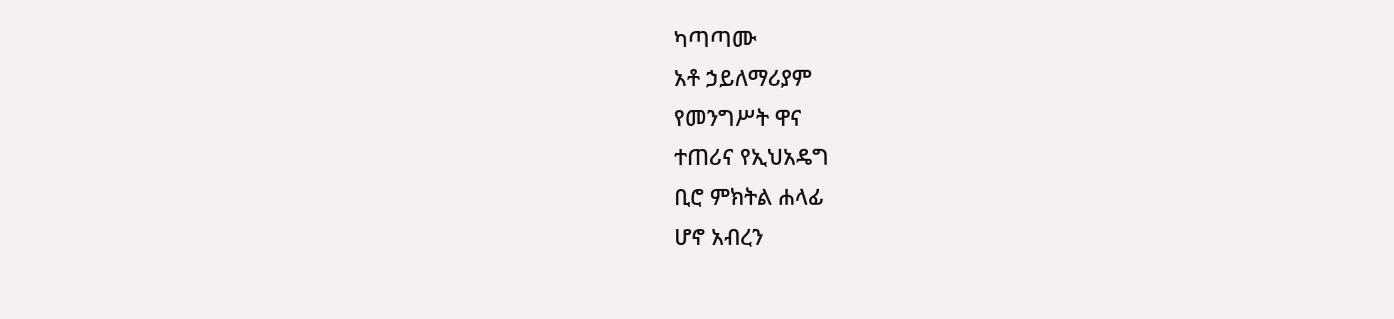ካጣጣሙ
አቶ ኃይለማሪያም
የመንግሥት ዋና
ተጠሪና የኢህአዴግ
ቢሮ ምክትል ሐላፊ
ሆኖ አብረን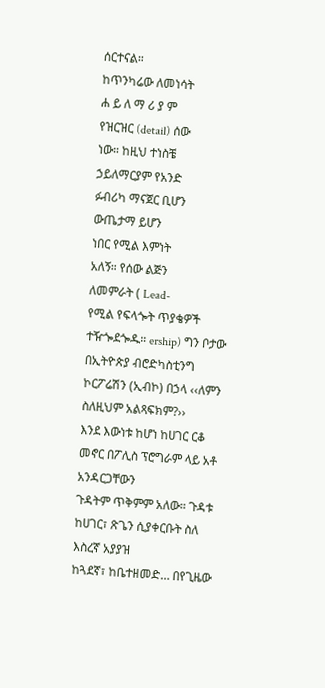ሰርተናል።
ከጥንካሬው ለመነሳት
ሐ ይ ለ ማ ሪ ያ ም
የዝርዝር (detail) ሰው
ነው። ከዚህ ተነስቼ
ኃይለማርያም የአንድ
ፉብሪካ ማናጀር ቢሆን
ውጤታማ ይሆን
ነበር የሚል እምነት
አለኝ። የሰው ልጅን
ለመምራት ( Lead-
የሚል የፍላጐት ጥያቄዎች ተዥጐደጐዱ። ership) ግን ቦታው
በኢትዮጵያ ብሮድካስቲንግ ኮርፖሬሽን (ኢብኮ) በኃላ ‹‹ለምን ስለዚህም አልጻፍክም?››
እንደ እውነቱ ከሆነ ከሀገር ርቆ መኖር በፖሊስ ፕሮግራም ላይ አቶ አንዳርጋቸውን
ጉዳትም ጥቅምም አለው። ጉዳቱ ከሀገር፣ ጽጌን ሲያቀርቡት ስለ እስረኛ አያያዝ
ከጓደኛ፣ ከቤተዘመድ… በየጊዜው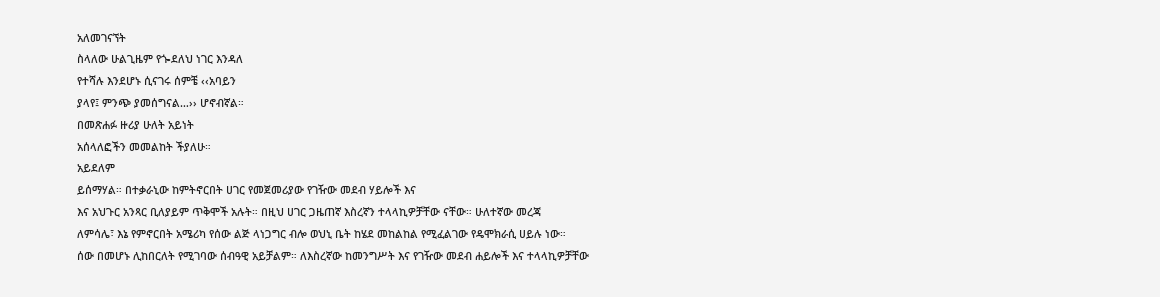አለመገናኘት
ስላለው ሁልጊዜም የጐደለህ ነገር እንዳለ
የተሻሉ እንደሆኑ ሲናገሩ ሰምቼ ‹‹አባይን
ያላየ፤ ምንጭ ያመሰግናል…›› ሆኖብኛል።
በመጽሐፉ ዙሪያ ሁለት አይነት
አሰላለፎችን መመልከት ችያለሁ።
አይደለም
ይሰማሃል። በተቃራኒው ከምትኖርበት ሀገር የመጀመሪያው የገዥው መደብ ሃይሎች እና
እና አህጉር አንጻር ቢለያይም ጥቅሞች አሉት። በዚህ ሀገር ጋዜጠኛ እስረኛን ተላላኪዎቻቸው ናቸው። ሁለተኛው መረጃ
ለምሳሌ፣ እኔ የምኖርበት አሜሪካ የሰው ልጅ ላነጋግር ብሎ ወህኒ ቤት ከሄደ መከልከል የሚፈልገው የዴሞክራሲ ሀይሉ ነው።
ሰው በመሆኑ ሊከበርለት የሚገባው ሰብዓዊ አይቻልም። ለእስረኛው ከመንግሥት እና የገዥው መደብ ሐይሎች እና ተላላኪዎቻቸው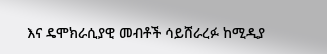እና ዴሞክራሲያዊ መብቶች ሳይሸራረፉ ከሚዲያ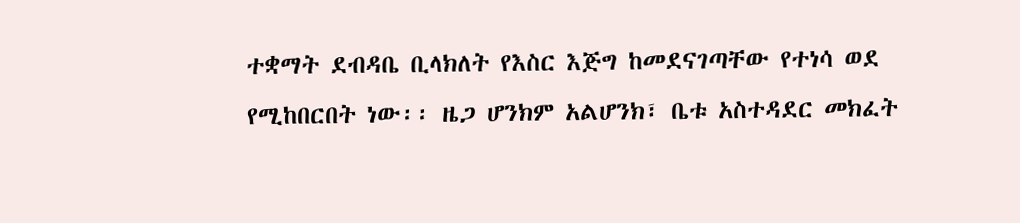ተቋማት ደብዳቤ ቢላክለት የእስር እጅግ ከመደናገጣቸው የተነሳ ወደ
የሚከበርበት ነው፡፡ ዜጋ ሆንክም አልሆንክ፣ ቤቱ አስተዳደር መክፈት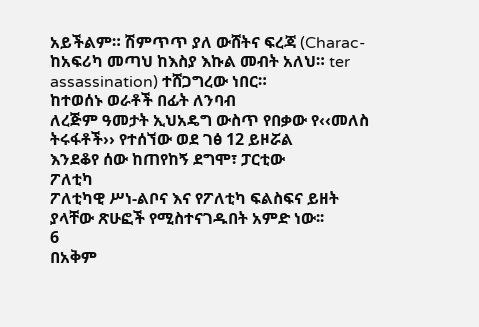አይችልም። ሽምጥጥ ያለ ውሸትና ፍረጃ (Charac-
ከአፍሪካ መጣህ ከእስያ እኩል መብት አለህ። ter assassination) ተሸጋግረው ነበር።
ከተወሰኑ ወራቶች በፊት ለንባብ
ለረጅም ዓመታት ኢህአዴግ ውስጥ የበቃው የ‹‹መለስ ትሩፋቶች›› የተሰኘው ወደ ገፅ 12 ይዞሯል
እንደቆየ ሰው ከጠየከኝ ደግሞ፣ ፓርቲው
ፖለቲካ
ፖለቲካዊ ሥነ-ልቦና እና የፖለቲካ ፍልስፍና ይዘት ያላቸው ጽሁፎች የሚስተናገዱበት አምድ ነው፡፡
6
በአቅም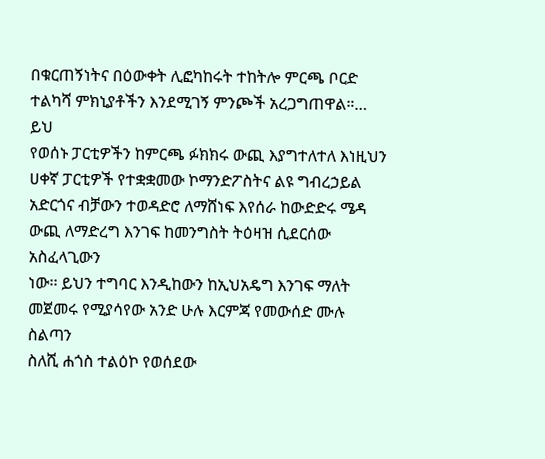በቁርጠኝነትና በዕውቀት ሊፎካከሩት ተከትሎ ምርጫ ቦርድ ተልካሻ ምክኒያቶችን እንደሚገኝ ምንጮች አረጋግጠዋል።… ይህ
የወሰኑ ፓርቲዎችን ከምርጫ ፉክክሩ ውጪ እያግተለተለ እነዚህን ሀቀኛ ፓርቲዎች የተቋቋመው ኮማንድፖስትና ልዩ ግብረኃይል
አድርጎና ብቻውን ተወዳድሮ ለማሸነፍ እየሰራ ከውድድሩ ሜዳ ውጪ ለማድረግ እንገፍ ከመንግስት ትዕዛዝ ሲደርሰው አስፈላጊውን
ነው፡፡ ይህን ተግባር እንዲከውን ከኢህአዴግ እንገፍ ማለት መጀመሩ የሚያሳየው አንድ ሁሉ እርምጃ የመውሰድ ሙሉ ስልጣን
ስለሺ ሐጎስ ተልዕኮ የወሰደው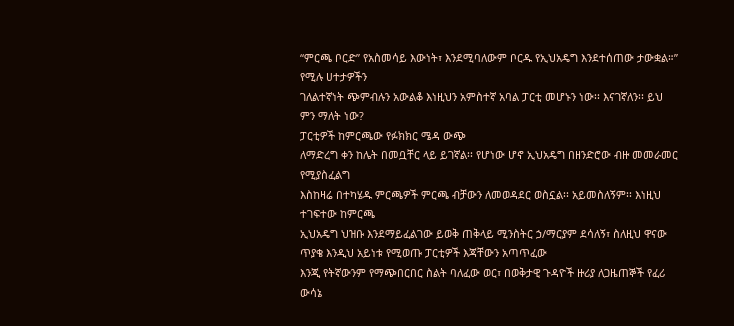“ምርጫ ቦርድ” የአስመሳይ እውነት፣ እንደሚባለውም ቦርዱ የኢህአዴግ እንደተሰጠው ታውቋል።” የሚሉ ሀተታዎችን
ገለልተኛነት ጭምብሉን አውልቆ እነዚህን አምስተኛ አባል ፓርቲ መሆኑን ነው፡፡ እናገኛለን፡፡ ይህ ምን ማለት ነው?
ፓርቲዎች ከምርጫው የፉክክር ሜዳ ውጭ
ለማድረግ ቀን ከሌት በመቧቸር ላይ ይገኛል፡፡ የሆነው ሆኖ ኢህአዴግ በዘንድሮው ብዙ መመራመር የሚያስፈልግ
እስከዛሬ በተካሄዱ ምርጫዎች ምርጫ ብቻውን ለመወዳደር ወስኗል፡፡ አይመስለኝም፡፡ እነዚህ ተገፍተው ከምርጫ
ኢህአዴግ ህዝቡ እንደማይፈልገው ይወቅ ጠቅላይ ሚንስትር ኃ/ማርያም ደሳለኝ፣ ስለዚህ ዋናው ጥያቄ እንዲህ አይነቱ የሚወጡ ፓርቲዎች እጃቸውን አጣጥፈው
እንጂ የትኛውንም የማጭበርበር ስልት ባለፈው ወር፣ በወቅታዊ ጉዳዮች ዙሪያ ለጋዜጠኞች የፈሪ ውሳኔ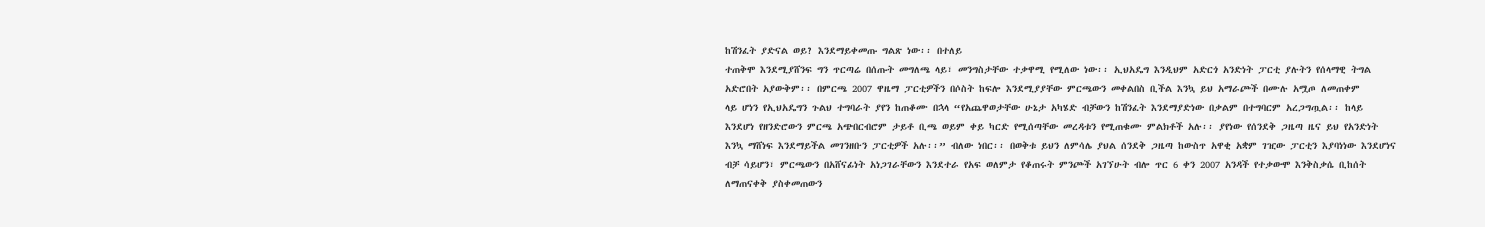ከሽንፈት ያድናል ወይ? እንደማይቀመጡ ግልጽ ነው፡፡ በተለይ
ተጠቅሞ እንደሚያሸንፍ ግን ጥርጣሬ በሰጡት መግለጫ ላይ፣ መንግስታቸው ተቃዋሚ የሚለው ነው፡፡ ኢህአዴግ እንዲህም አድርጎ አንድነት ፓርቲ ያሉትን የሰላማዊ ትግል
አድሮበት አያውቅም፡፡ በምርጫ 2007 ዋዜማ ፓርቲዎችን በሶስት ከፍሎ እንደሚያያቸው ምርጫውን መቀልበስ ቢችል እንኳ ይህ አማራጮች በሙሉ አሟጦ ለመጠቀም
ላይ ሆነን የኢህአዴግን ጉልህ ተግባራት ያየን ከጠቆሙ በኋላ “የአጨዋወታቸው ሁኔታ አካሄድ ብቻውን ከሽንፈት እንደማያድነው በቃልም በተግባርም አረጋግጧል፡፡ ከላይ
እንደሆነ የዘንድሮውን ምርጫ አጭበርብሮም ታይቶ ቢጫ ወይም ቀይ ካርድ የሚሰጣቸው መረዳቱን የሚጠቁሙ ምልክቶች አሉ፡፡ ያየነው የሰንደቅ ጋዜጣ ዜና ይህ የአንድነት
እንኳ ማሸነፍ እንደማይችል መገንዘቡን ፓርቲዎች አሉ፡፡” ብለው ነበር፡፡ በወቅቱ ይህን ለምሳሌ ያህል ሰንደቅ ጋዜጣ ከውስጥ አዋቂ አቋም ገዢው ፓርቲን እያባነነው እንደሆነና
ብቻ ሳይሆን፣ ምርጫውን በአሸናፊነት አነጋገራቸውን እንደተራ የአፍ ወለምታ የቆጠሩት ምንጮች አገኘሁት ብሎ ጥር 6 ቀን 2007 አንዳች የተቃውሞ እንቅስቃሴ ቢከሰት
ለማጠናቀቅ ያስቀመጠውን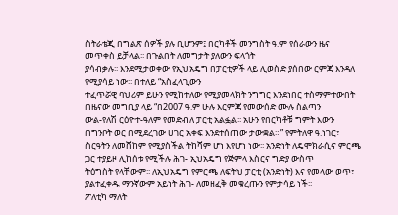ስትራቴጂ በግልጽ ሰዎች ያሉ ቢሆንም፤ በርካቶች መንግስት ዓ.ም የሰራውን ዜና መጥቀስ ይቻላል፡፡ በጉልበት ለመግታት ያለውን ፍላጎት
ያሳብቃሉ፡፡ እንደሚታወቀው የኢህአዴግ በፓርቲዎች ላይ ሊወስድ ያሰበው ርምጃ እንዳለ የሚያሳይ ነው፡፡ በተለይ “አስፈላጊውን
ተፈጥሯዊ ባህሪም ይሁን የሚከተለው የሚያመላክት ንግግር እንደነበር ተስማምተውበት በዜናው መግቢያ ላይ “በ2007 ዓ.ም ሁሉ እርምጃ የመውሰድ ሙሉ ስልጣን
ውል-የለሽ ርዕዮተ-ዓለም የመድብለ ፓርቲ አልፏል፡፡ አሁን የበርካቶቹ ግምት እውን በግንቦት ወር በሚደረገው ሀገር አቀፍ እንደተሰጠው ታውቋል።” የምትለዋ ዓ.ነገር፣
ስርዓትን ለመሸከም የሚያስችል ትከሻም ሆነ እየሆነ ነው፡፡ አንድነት ለዴሞክራሲና ምርጫ ጋር ተያይዞ ሊከሰቱ የሚችሉ ሕገ- ኢህአዴግ የጅምላ እስርና ግድያ ውስጥ
ትዕግስት የላቸውም፡፡ ለኢህአዴግ የምርጫ ለፍትህ ፓርቲ (አንድነት) እና የመላው ወጥ፣ ያልተፈቀዱ ማንኛውም አይነት ሕገ- ለመዘፈቅ መቁረጡን የምታሳይ ነች፡፡
ፖለቲካ ማለት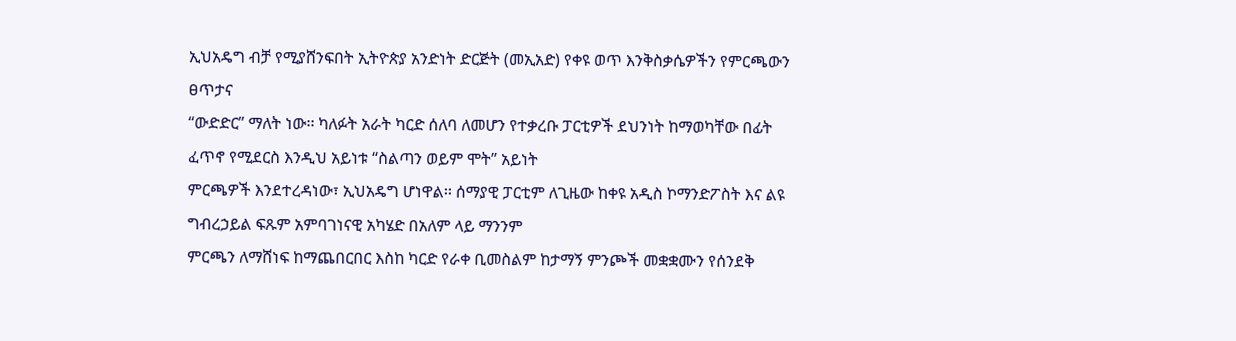ኢህአዴግ ብቻ የሚያሸንፍበት ኢትዮጵያ አንድነት ድርጅት (መኢአድ) የቀዩ ወጥ እንቅስቃሴዎችን የምርጫውን ፀጥታና
“ውድድር” ማለት ነው፡፡ ካለፉት አራት ካርድ ሰለባ ለመሆን የተቃረቡ ፓርቲዎች ደህንነት ከማወካቸው በፊት ፈጥኖ የሚደርስ እንዲህ አይነቱ “ስልጣን ወይም ሞት” አይነት
ምርጫዎች እንደተረዳነው፣ ኢህአዴግ ሆነዋል፡፡ ሰማያዊ ፓርቲም ለጊዜው ከቀዩ አዲስ ኮማንድፖስት እና ልዩ ግብረኃይል ፍጹም አምባገነናዊ አካሄድ በአለም ላይ ማንንም
ምርጫን ለማሸነፍ ከማጨበርበር እስከ ካርድ የራቀ ቢመስልም ከታማኝ ምንጮች መቋቋሙን የሰንደቅ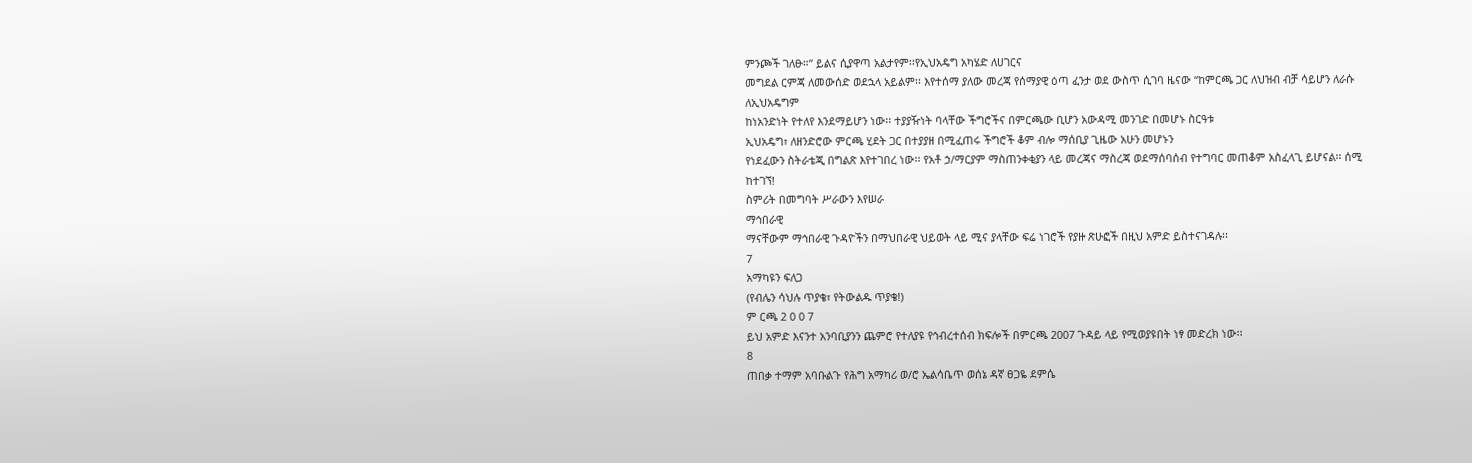ምንጮች ገለፁ።” ይልና ሲያዋጣ አልታየም፡፡የኢህአዴግ አካሄድ ለሀገርና
መግደል ርምጃ ለመውሰድ ወደኋላ አይልም፡፡ እየተሰማ ያለው መረጃ የሰማያዊ ዕጣ ፈንታ ወደ ውስጥ ሲገባ ዜናው “ከምርጫ ጋር ለህዝብ ብቻ ሳይሆን ለራሱ ለኢህአዴግም
ከነአንድነት የተለየ እንደማይሆን ነው፡፡ ተያያዥነት ባላቸው ችግሮችና በምርጫው ቢሆን አውዳሚ መንገድ በመሆኑ ስርዓቱ
ኢህአዴግ፣ ለዘንድሮው ምርጫ ሂደት ጋር በተያያዘ በሚፈጠሩ ችግሮች ቆም ብሎ ማሰቢያ ጊዜው አሁን መሆኑን
የነደፈውን ስትራቴጂ በግልጽ እየተገበረ ነው፡፡ የአቶ ኃ/ማርያም ማስጠንቀቂያን ላይ መረጃና ማስረጃ ወደማሰባሰብ የተግባር መጠቆም አስፈላጊ ይሆናል፡፡ ሰሚ ከተገኘ!
ስምሪት በመግባት ሥራውን እየሠራ
ማኅበራዊ
ማናቸውም ማኅበራዊ ጉዳዮችን በማህበራዊ ህይወት ላይ ሚና ያላቸው ፍሬ ነገሮች የያዙ ጽሁፎች በዚህ አምድ ይስተናገዳሉ፡፡
7
አማካዩን ፍለጋ
(የብሌን ሳህሉ ጥያቄ፣ የትውልዱ ጥያቄ!)
ም ርጫ 2 0 0 7
ይህ አምድ እናንተ አንባቢያንን ጨምሮ የተለያዩ የኅብረተሰብ ክፍሎች በምርጫ 2007 ጉዳይ ላይ የሚወያዩበት ነፃ መድረክ ነው፡፡
8
ጠበቃ ተማም አባቡልጉ የሕግ አማካሪ ወ/ሮ ኤልሳቤጥ ወሰኔ ዳኛ ፀጋዬ ደምሴ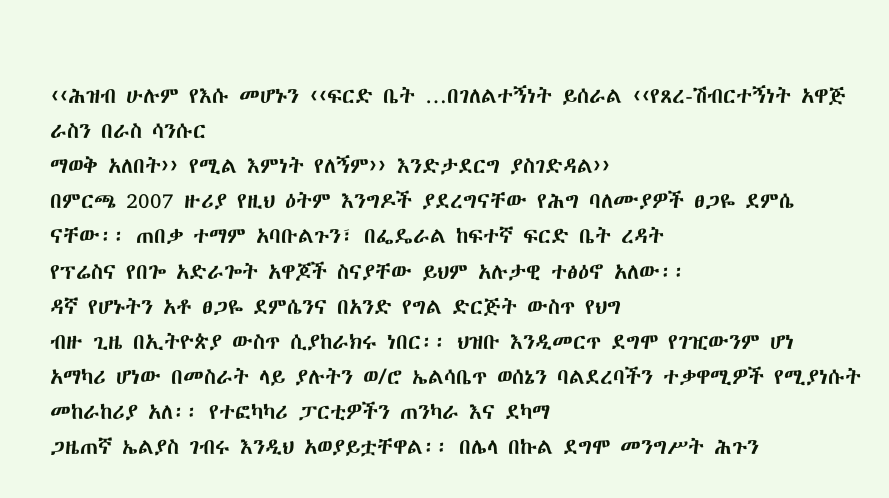‹‹ሕዝብ ሁሉም የእሱ መሆኑን ‹‹ፍርድ ቤት …በገለልተኝነት ይሰራል ‹‹የጸረ-ሽብርተኝነት አዋጅ ራስን በራስ ሳንሱር
ማወቅ አለበት›› የሚል እምነት የለኝም›› እንድታደርግ ያስገድዳል››
በምርጫ 2007 ዙሪያ የዚህ ዕትም እንግዶች ያደረግናቸው የሕግ ባለሙያዎች ፀጋዬ ደምሴ
ናቸው፡፡ ጠበቃ ተማም አባቡልጉን፣ በፌዴራል ከፍተኛ ፍርድ ቤት ረዳት
የፕሬስና የበጐ አድራጐት አዋጆች ስናያቸው ይህም አሉታዊ ተፅዕኖ አለው፡፡
ዳኛ የሆኑትን አቶ ፀጋዬ ደምሴንና በአንድ የግል ድርጅት ውስጥ የህግ
ብዙ ጊዜ በኢትዮጵያ ውስጥ ሲያከራክሩ ነበር፡፡ ህዝቡ እንዲመርጥ ደግሞ የገዢውንም ሆነ
አማካሪ ሆነው በመስራት ላይ ያሉትን ወ/ሮ ኤልሳቤጥ ወሰኔን ባልደረባችን ተቃዋሚዎች የሚያነሱት መከራከሪያ አለ፡፡ የተፎካካሪ ፓርቲዎችን ጠንካራ እና ደካማ
ጋዜጠኛ ኤልያስ ገብሩ እንዲህ አወያይቷቸዋል፡፡ በሌላ በኩል ደግሞ መንግሥት ሕጉን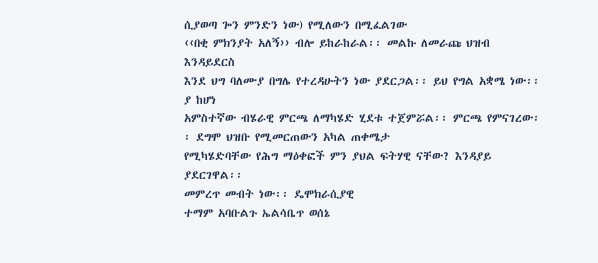ሲያወጣ ጐን ምንድን ነው) የሚለውን በሚፈልገው
‹‹በቂ ምክንያት አለኝ›› ብሎ ይከራከራል፡፡ መልኩ ለመራጩ ህዝብ እንዳይደርስ
እንደ ህግ ባለሙያ በግሌ የተረዳሁትን ነው ያደርጋል፡፡ ይህ የግል አቋሜ ነው፡፡ ያ ከሆነ
አምስተኛው ብሄራዊ ምርጫ ለማካሄድ ሂደቱ ተጀምሯል፡፡ ምርጫ የምናገረው፡፡ ደግሞ ህዝቡ የሚመርጠውን አካል ጠቀሜታ
የሚካሄድባቸው የሕግ ማዕቀፎች ምን ያህል ፍትሃዊ ናቸው? እንዳያይ ያደርገዋል፡፡
መምረጥ መብት ነው፡፡ ዴሞክራሲያዊ
ተማም አባቡልጉ ኤልሳቤጥ ወሰኔ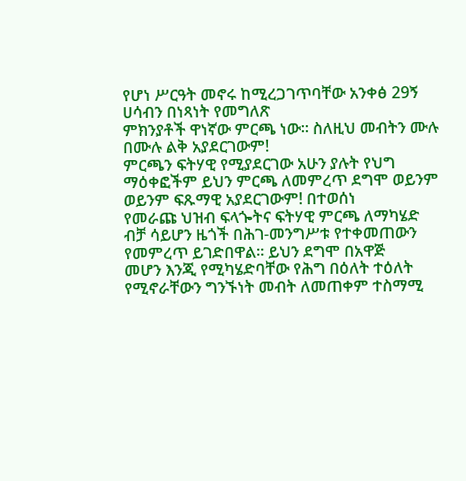የሆነ ሥርዓት መኖሩ ከሚረጋገጥባቸው አንቀፅ 29ኝ ሀሳብን በነጻነት የመግለጽ
ምክንያቶች ዋነኛው ምርጫ ነው፡፡ ስለዚህ መብትን ሙሉ በሙሉ ልቅ አያደርገውም!
ምርጫን ፍትሃዊ የሚያደርገው አሁን ያሉት የህግ ማዕቀፎችም ይህን ምርጫ ለመምረጥ ደግሞ ወይንም ወይንም ፍጹማዊ አያደርገውም! በተወሰነ
የመራጩ ህዝብ ፍላጐትና ፍትሃዊ ምርጫ ለማካሄድ ብቻ ሳይሆን ዜጎች በሕገ-መንግሥቱ የተቀመጠውን የመምረጥ ይገድበዋል፡፡ ይህን ደግሞ በአዋጅ
መሆን እንጂ የሚካሄድባቸው የሕግ በዕለት ተዕለት የሚኖራቸውን ግንኙነት መብት ለመጠቀም ተስማሚ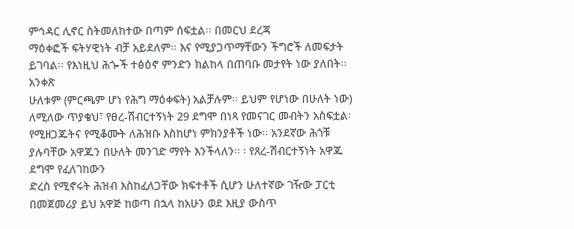ምኅዳር ሊኖር ስትመለከተው በጣም ሰፍቷል፡፡ በመርህ ደረጃ
ማዕቀፎች ፍትሃዊነት ብቻ አይደለም፡፡ እና የሚያጋጥማቸውን ችግሮች ለመፍታት ይገባል፡፡ የእነዚህ ሕጐች ተፅዕኖ ምንድን ክልከላ በጠባቡ መታየት ነው ያለበት፡፡አንቀጽ
ሁለቱም (ምርጫም ሆነ የሕግ ማዕቀፍት) አልቻሉም፡፡ ይህም የሆነው በሁለት ነው) ለሚለው ጥያቄህ፣ የፀረ-ሽብርተኝነት 29 ደግሞ በነጻ የመናገር መብትን አስፍቷል፡
የሚዘጋጁትና የሚቆሙት ለሕዝቡ እስከሆነ ምክንያቶች ነው፡፡ አንደኛው ሕጎቹ ያሉባቸው አዋጁን በሁለት መንገድ ማየት እንችላለን፡፡ ፡ የጸረ-ሽብርተኝነት አዋጁ ደግሞ የፈለገከውን
ድረስ የሚኖሩት ሕዝብ እስከፈለጋቸው ክፍተቶች ሲሆን ሁለተኛው ገዥው ፓርቲ በመጀመሪያ ይህ አዋጅ ከወጣ በኋላ ከአሁን ወደ እዚያ ውስጥ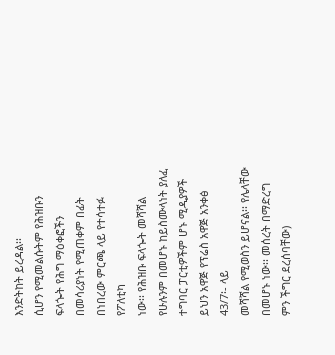እንድትከት ይረዳል፡፡
ሲሆን የሚመልሱትም የሕዝቡን ፍላጐት የሕግ ማዕቀፎችን በመሳሪያነት የሚጠቀም በፊት በነበረው ምርጫ ላይ የተሳተፉ የፖለቲካ
ነው፡፡ የሕዝቡ ፍላጐት መሻሻል የሁሉንም በመሆኑ ከይስሙላነት ያለፈ ተግባር ፓርቲዎችም ሆኑ ሚዲያዎች ይህን አዋጅ የፕሬስ አዋጅ አንቀፅ 43/7፡- ላይ
መሻሻል የሚወስን ይሆናል፡፡ የሌላቸው በመሆኑ ነው፡፡ መሰረት በማድረግ ምን ችግር ደረሰባቸው)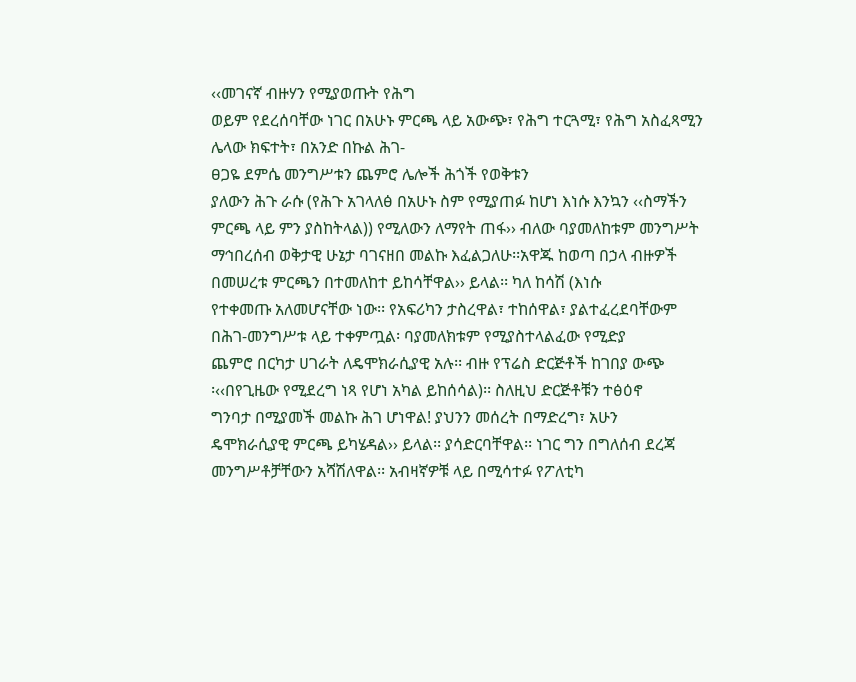‹‹መገናኛ ብዙሃን የሚያወጡት የሕግ
ወይም የደረሰባቸው ነገር በአሁኑ ምርጫ ላይ አውጭ፣ የሕግ ተርጓሚ፣ የሕግ አስፈጻሚን
ሌላው ክፍተት፣ በአንድ በኩል ሕገ-
ፀጋዬ ደምሴ መንግሥቱን ጨምሮ ሌሎች ሕጎች የወቅቱን
ያለውን ሕጉ ራሱ (የሕጉ አገላለፅ በአሁኑ ስም የሚያጠፉ ከሆነ እነሱ እንኳን ‹‹ስማችን
ምርጫ ላይ ምን ያስከትላል)) የሚለውን ለማየት ጠፋ›› ብለው ባያመለከቱም መንግሥት
ማኅበረሰብ ወቅታዊ ሁኔታ ባገናዘበ መልኩ እፈልጋለሁ፡፡አዋጁ ከወጣ በኃላ ብዙዎች
በመሠረቱ ምርጫን በተመለከተ ይከሳቸዋል›› ይላል፡፡ ካለ ከሳሽ (እነሱ
የተቀመጡ አለመሆናቸው ነው፡፡ የአፍሪካን ታስረዋል፣ ተከሰዋል፣ ያልተፈረደባቸውም
በሕገ-መንግሥቱ ላይ ተቀምጧል፡ ባያመለክቱም የሚያስተላልፈው የሚድያ
ጨምሮ በርካታ ሀገራት ለዴሞክራሲያዊ አሉ፡፡ ብዙ የፕሬስ ድርጅቶች ከገበያ ውጭ
፡‹‹በየጊዜው የሚደረግ ነጻ የሆነ አካል ይከሰሳል)፡፡ ስለዚህ ድርጅቶቹን ተፅዕኖ
ግንባታ በሚያመች መልኩ ሕገ ሆነዋል! ያህንን መሰረት በማድረግ፣ አሁን
ዴሞክራሲያዊ ምርጫ ይካሄዳል›› ይላል፡፡ ያሳድርባቸዋል፡፡ ነገር ግን በግለሰብ ደረጃ
መንግሥቶቻቸውን አሻሽለዋል፡፡ አብዛኛዎቹ ላይ በሚሳተፉ የፖለቲካ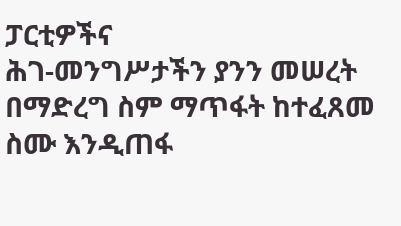ፓርቲዎችና
ሕገ-መንግሥታችን ያንን መሠረት በማድረግ ስም ማጥፋት ከተፈጸመ ስሙ እንዲጠፋ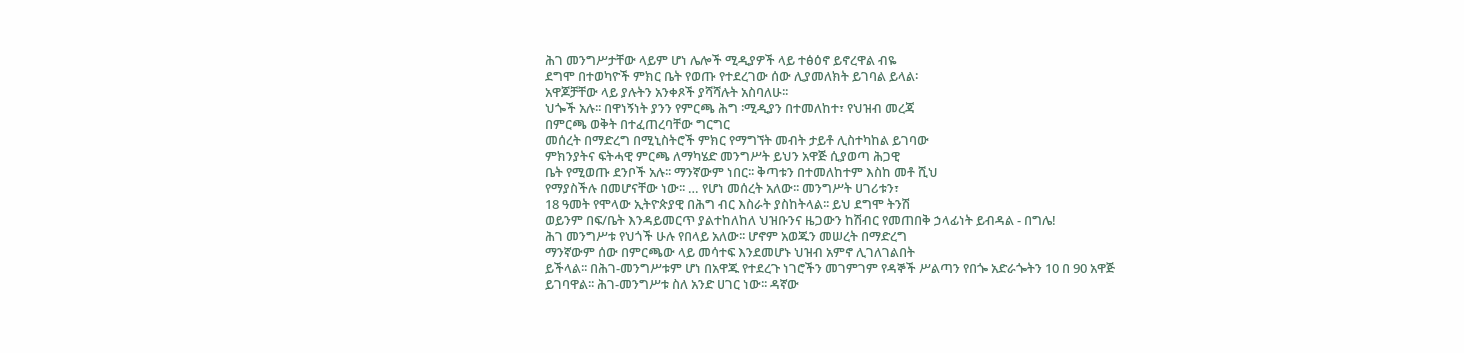ሕገ መንግሥታቸው ላይም ሆነ ሌሎች ሚዲያዎች ላይ ተፅዕኖ ይኖረዋል ብዬ
ደግሞ በተወካዮች ምክር ቤት የወጡ የተደረገው ሰው ሊያመለክት ይገባል ይላል፡
አዋጆቻቸው ላይ ያሉትን አንቀጾች ያሻሻሉት አስባለሁ፡፡
ህጐች አሉ፡፡ በዋነኝነት ያንን የምርጫ ሕግ ፡ሚዲያን በተመለከተ፣ የህዝብ መረጃ
በምርጫ ወቅት በተፈጠረባቸው ግርግር
መሰረት በማድረግ በሚኒስትሮች ምክር የማግኘት መብት ታይቶ ሊስተካከል ይገባው
ምክንያትና ፍትሓዊ ምርጫ ለማካሄድ መንግሥት ይህን አዋጅ ሲያወጣ ሕጋዊ
ቤት የሚወጡ ደንቦች አሉ፡፡ ማንኛውም ነበር፡፡ ቅጣቱን በተመለከተም እስከ መቶ ሺህ
የማያስችሉ በመሆናቸው ነው፡፡ … የሆነ መሰረት አለው፡፡ መንግሥት ሀገሪቱን፣
18 ዓመት የሞላው ኢትዮጵያዊ በሕግ ብር እስራት ያስከትላል፡፡ ይህ ደግሞ ትንሽ
ወይንም በፍ/ቤት እንዳይመርጥ ያልተከለከለ ህዝቡንና ዜጋውን ከሽብር የመጠበቅ ኃላፊነት ይብዳል - በግሌ!
ሕገ መንግሥቱ የህጎች ሁሉ የበላይ አለው፡፡ ሆኖም አወጁን መሠረት በማድረግ
ማንኛውም ሰው በምርጫው ላይ መሳተፍ እንደመሆኑ ህዝብ አምኖ ሊገለገልበት
ይችላል፡፡ በሕገ-መንግሥቱም ሆነ በአዋጁ የተደረጉ ነገሮችን መገምገም የዳኞች ሥልጣን የበጐ አድራጐትን 10 በ 90 አዋጅ
ይገባዋል፡፡ ሕገ-መንግሥቱ ስለ አንድ ሀገር ነው፡፡ ዳኛው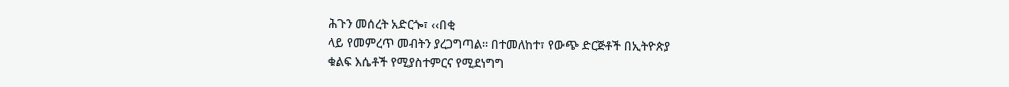ሕጉን መሰረት አድርጐ፣ ‹‹በቂ
ላይ የመምረጥ መብትን ያረጋግጣል፡፡ በተመለከተ፣ የውጭ ድርጅቶች በኢትዮጵያ
ቁልፍ እሴቶች የሚያስተምርና የሚደነግግ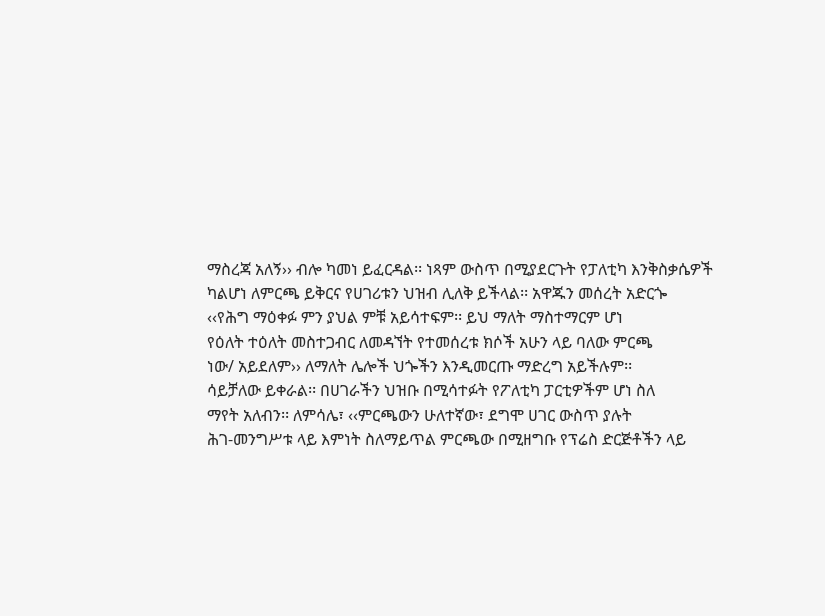ማስረጃ አለኝ›› ብሎ ካመነ ይፈርዳል፡፡ ነጻም ውስጥ በሚያደርጉት የፓለቲካ እንቅስቃሴዎች
ካልሆነ ለምርጫ ይቅርና የሀገሪቱን ህዝብ ሊለቅ ይችላል፡፡ አዋጁን መሰረት አድርጐ
‹‹የሕግ ማዕቀፉ ምን ያህል ምቹ አይሳተፍም፡፡ ይህ ማለት ማስተማርም ሆነ
የዕለት ተዕለት መስተጋብር ለመዳኘት የተመሰረቱ ክሶች አሁን ላይ ባለው ምርጫ
ነው/ አይደለም›› ለማለት ሌሎች ህጐችን እንዲመርጡ ማድረግ አይችሉም፡፡
ሳይቻለው ይቀራል፡፡ በሀገራችን ህዝቡ በሚሳተፉት የፖለቲካ ፓርቲዎችም ሆነ ስለ
ማየት አለብን፡፡ ለምሳሌ፣ ‹‹ምርጫውን ሁለተኛው፣ ደግሞ ሀገር ውስጥ ያሉት
ሕገ-መንግሥቱ ላይ እምነት ስለማይጥል ምርጫው በሚዘግቡ የፕሬስ ድርጅቶችን ላይ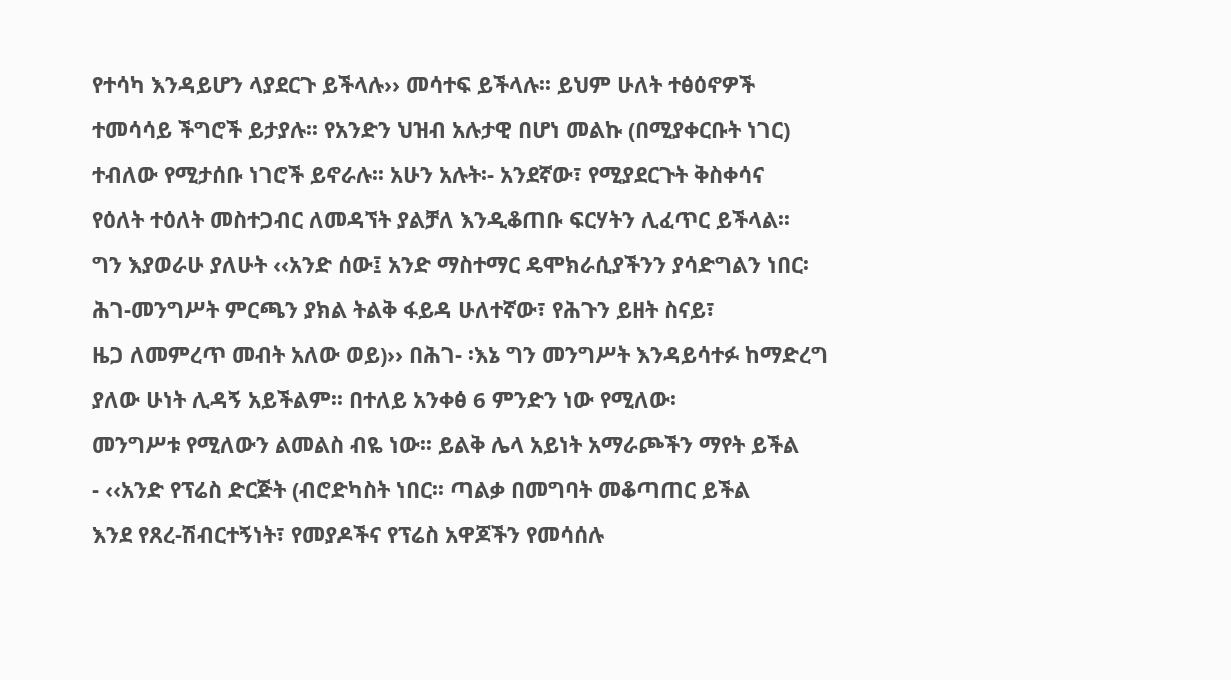የተሳካ እንዳይሆን ላያደርጉ ይችላሉ›› መሳተፍ ይችላሉ፡፡ ይህም ሁለት ተፅዕኖዎች
ተመሳሳይ ችግሮች ይታያሉ፡፡ የአንድን ህዝብ አሉታዊ በሆነ መልኩ (በሚያቀርቡት ነገር)
ተብለው የሚታሰቡ ነገሮች ይኖራሉ፡፡ አሁን አሉት፡- አንደኛው፣ የሚያደርጉት ቅስቀሳና
የዕለት ተዕለት መስተጋብር ለመዳኘት ያልቻለ እንዲቆጠቡ ፍርሃትን ሊፈጥር ይችላል፡፡
ግን እያወራሁ ያለሁት ‹‹አንድ ሰው፤ አንድ ማስተማር ዴሞክራሲያችንን ያሳድግልን ነበር፡
ሕገ-መንግሥት ምርጫን ያክል ትልቅ ፋይዳ ሁለተኛው፣ የሕጉን ይዘት ስናይ፣
ዜጋ ለመምረጥ መብት አለው ወይ)›› በሕገ- ፡እኔ ግን መንግሥት እንዳይሳተፉ ከማድረግ
ያለው ሁነት ሊዳኝ አይችልም፡፡ በተለይ አንቀፅ 6 ምንድን ነው የሚለው፡
መንግሥቱ የሚለውን ልመልስ ብዬ ነው፡፡ ይልቅ ሌላ አይነት አማራጮችን ማየት ይችል
- ‹‹አንድ የፕሬስ ድርጅት (ብሮድካስት ነበር፡፡ ጣልቃ በመግባት መቆጣጠር ይችል
እንደ የጸረ-ሽብርተኝነት፣ የመያዶችና የፕሬስ አዋጆችን የመሳሰሉ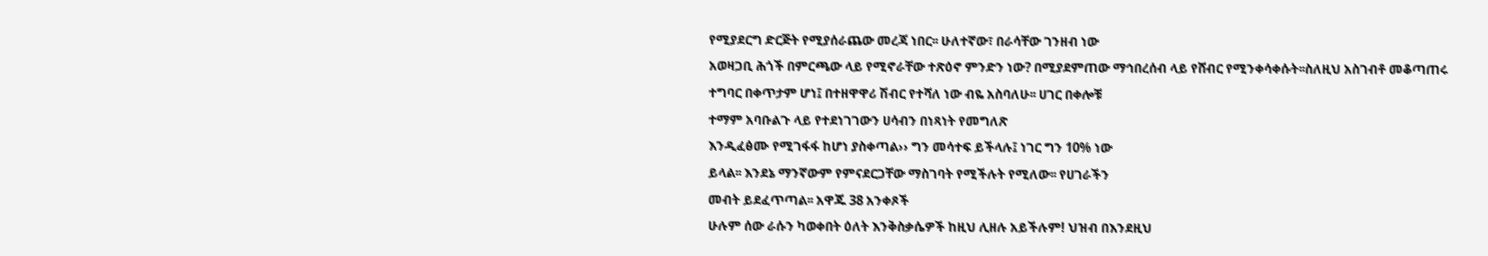የሚያደርግ ድርጅት የሚያሰራጨው መረጃ ነበር፡፡ ሁለተኛው፣ በራሳቸው ገንዘብ ነው
አወዛጋቢ ሕጎች በምርጫው ላይ የሚኖራቸው ተጽዕኖ ምንድን ነው? በሚያደምጠው ማኅበረሰብ ላይ የሸብር የሚንቀሳቀሱት፡፡ስለዚህ አስገብቶ መቆጣጠሩ
ተግባር በቀጥታም ሆነ፤ በተዘዋዋሪ ሽብር የተሻለ ነው ብዬ አስባለሁ፡፡ ሀገር በቀሎቹ
ተማም አባቡልጉ ላይ የተደነገገውን ሀሳብን በነጻነት የመግለጽ
እንዲፈፅሙ የሚገፋፋ ከሆነ ያስቀጣል›› ግን መሳተፍ ይችላሉ፤ ነገር ግን 10% ነው
ይላል፡፡ እንደኔ ማንኛውም የምናደርጋቸው ማስገባት የሚችሉት የሚለው፡፡ የሀገራችን
መብት ይደፈጥጣል፡፡ አዋጁ 38 አንቀጾች
ሁሉም ሰው ራሱን ካወቀበት ዕለት እንቅስቃሴዎች ከዚህ ሊዘሉ አይችሉም! ህዝብ በእንደዚህ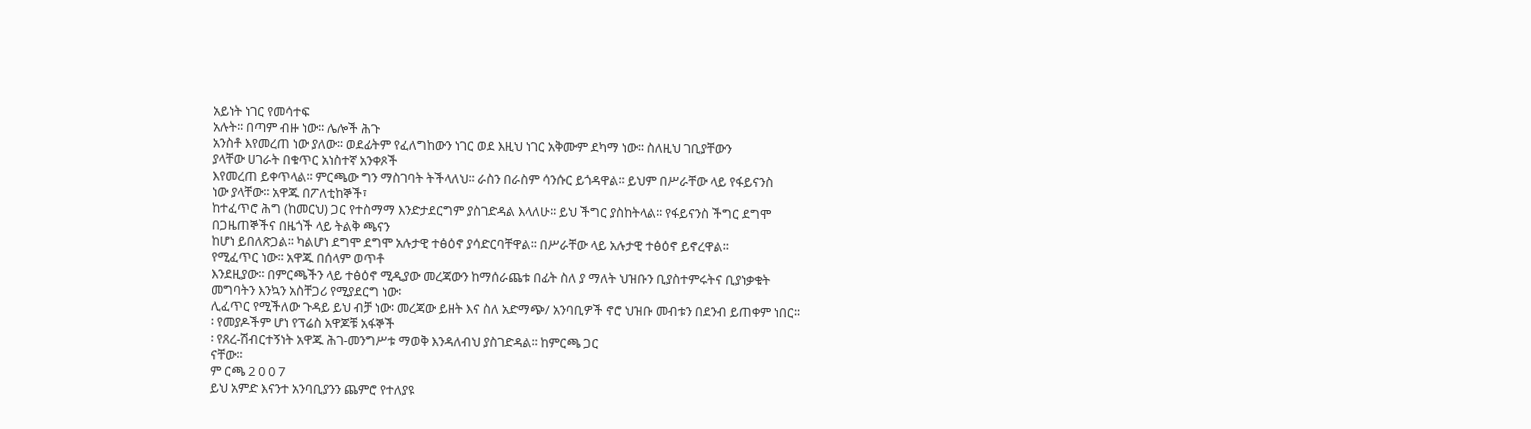አይነት ነገር የመሳተፍ
አሉት፡፡ በጣም ብዙ ነው፡፡ ሌሎች ሕጉ
አንስቶ እየመረጠ ነው ያለው፡፡ ወደፊትም የፈለግከውን ነገር ወደ እዚህ ነገር አቅሙም ደካማ ነው፡፡ ስለዚህ ገቢያቸውን
ያላቸው ሀገራት በቁጥር አነስተኛ አንቀጾች
እየመረጠ ይቀጥላል፡፡ ምርጫው ግን ማስገባት ትችላለህ፡፡ ራስን በራስም ሳንሱር ይጎዳዋል፡፡ ይህም በሥራቸው ላይ የፋይናንስ
ነው ያላቸው፡፡ አዋጁ በፖለቲከኞች፣
ከተፈጥሮ ሕግ (ከመርህ) ጋር የተስማማ እንድታደርግም ያስገድዳል እላለሁ፡፡ ይህ ችግር ያስከትላል፡፡ የፋይናንስ ችግር ደግሞ
በጋዜጠኞችና በዜጎች ላይ ትልቅ ጫናን
ከሆነ ይበለጽጋል፡፡ ካልሆነ ደግሞ ደግሞ አሉታዊ ተፅዕኖ ያሳድርባቸዋል፡፡ በሥራቸው ላይ አሉታዊ ተፅዕኖ ይኖረዋል፡፡
የሚፈጥር ነው፡፡ አዋጁ በሰላም ወጥቶ
እንደዚያው፡፡ በምርጫችን ላይ ተፅዕኖ ሚዲያው መረጃውን ከማሰራጨቱ በፊት ስለ ያ ማለት ህዝቡን ቢያስተምሩትና ቢያነቃቁት
መግባትን እንኳን አስቸጋሪ የሚያደርግ ነው፡
ሊፈጥር የሚችለው ጉዳይ ይህ ብቻ ነው፡ መረጃው ይዘት እና ስለ አድማጭ/ አንባቢዎች ኖሮ ህዝቡ መብቱን በደንብ ይጠቀም ነበር፡፡
፡ የመያዶችም ሆነ የፕሬስ አዋጆቹ አፋኞች
፡ የጸረ-ሽብርተኝነት አዋጁ ሕገ-መንግሥቱ ማወቅ እንዳለብህ ያስገድዳል፡፡ ከምርጫ ጋር
ናቸው፡፡
ም ርጫ 2 0 0 7
ይህ አምድ እናንተ አንባቢያንን ጨምሮ የተለያዩ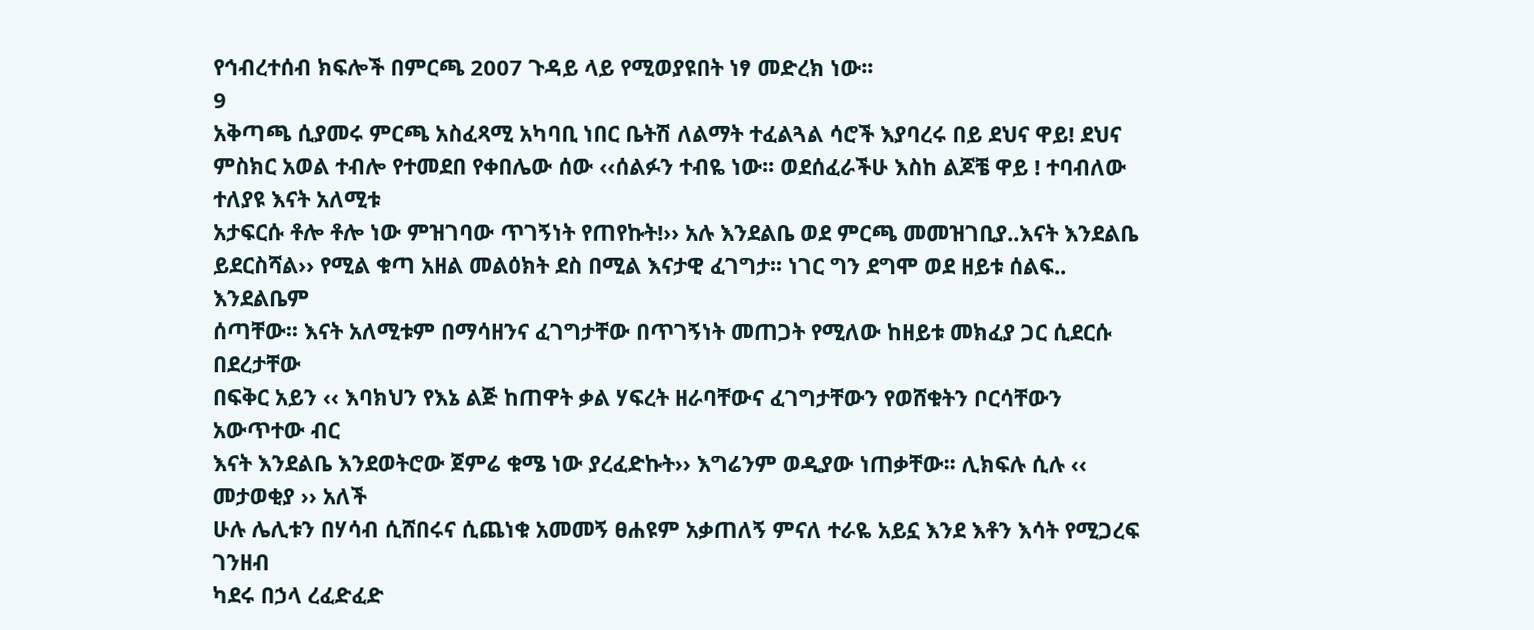የኅብረተሰብ ክፍሎች በምርጫ 2007 ጉዳይ ላይ የሚወያዩበት ነፃ መድረክ ነው፡፡
9
አቅጣጫ ሲያመሩ ምርጫ አስፈጻሚ አካባቢ ነበር ቤትሽ ለልማት ተፈልጓል ሳሮች እያባረሩ በይ ደህና ዋይ! ደህና
ምስክር አወል ተብሎ የተመደበ የቀበሌው ሰው ‹‹ሰልፉን ተብዬ ነው፡፡ ወደሰፈራችሁ እስከ ልጆቼ ዋይ ! ተባብለው ተለያዩ እናት አለሚቱ
አታፍርሱ ቶሎ ቶሎ ነው ምዝገባው ጥገኝነት የጠየኩት!›› አሉ እንደልቤ ወደ ምርጫ መመዝገቢያ..እናት እንደልቤ
ይደርስሻል›› የሚል ቁጣ አዘል መልዕክት ደስ በሚል እናታዊ ፈገግታ፡፡ ነገር ግን ደግሞ ወደ ዘይቱ ሰልፍ.. እንደልቤም
ሰጣቸው፡፡ እናት አለሚቱም በማሳዘንና ፈገግታቸው በጥገኝነት መጠጋት የሚለው ከዘይቱ መክፈያ ጋር ሲደርሱ በደረታቸው
በፍቅር አይን ‹‹ እባክህን የእኔ ልጅ ከጠዋት ቃል ሃፍረት ዘራባቸውና ፈገግታቸውን የወሸቁትን ቦርሳቸውን አውጥተው ብር
እናት እንደልቤ እንደወትሮው ጀምሬ ቁሜ ነው ያረፈድኩት›› እግሬንም ወዲያው ነጠቃቸው፡፡ ሊክፍሉ ሲሉ ‹‹ መታወቂያ ›› አለች
ሁሉ ሌሊቱን በሃሳብ ሲሸበሩና ሲጨነቁ አመመኝ ፀሐዩም አቃጠለኝ ምናለ ተራዬ አይኗ እንደ እቶን እሳት የሚጋረፍ ገንዘብ
ካደሩ በኃላ ረፈድፈድ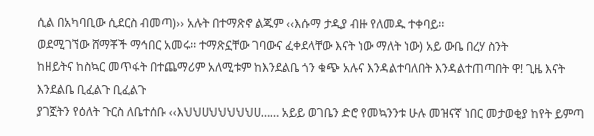ሲል በአካባቢው ሲደርስ ብመጣ)›› አሉት በተማጽኖ ልጁም ‹‹እሱማ ታዲያ ብዙ የለመዱ ተቀባይ፡፡
ወደሚገኘው ሸማቾች ማኅበር አመሩ፡፡ ተማጽኗቸው ገባውና ፈቀደላቸው እናት ነው ማለት ነው) አይ ውቤ በረሃ ስንት
ከዘይትና ከስኳር መጥፋት በተጨማሪም አለሚቱም ከእንደልቤ ጎን ቁጭ አሉና እንዳልተባለበት እንዳልተጠጣበት ዋ! ጊዜ እናት እንደልቤ ቢፈልጉ ቢፈልጉ
ያገኟትን የዕለት ጉርስ ለቤተሰቡ ‹‹እህህሀህህህህህሀ…… አይይ ወገቤን ድሮ የመኳንንቱ ሁሉ መዝናኛ ነበር መታወቂያ ከየት ይምጣ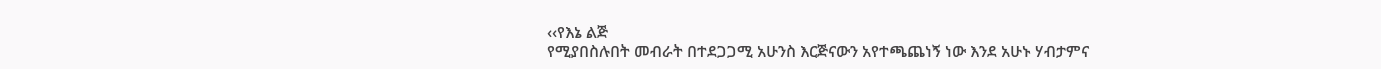‹‹የእኔ ልጅ
የሚያበስሉበት መብራት በተደጋጋሚ አሁንስ እርጅናውን አየተጫጨነኝ ነው እንደ አሁኑ ሃብታምና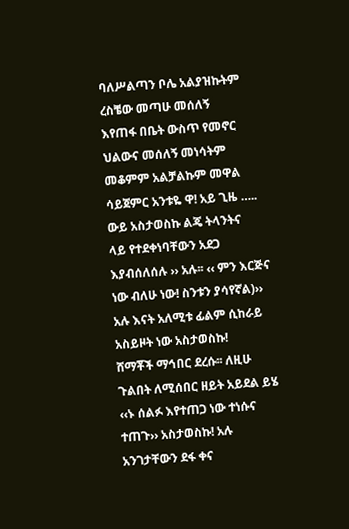ባለሥልጣን ቦሌ አልያዝኩትም ረስቼው መጣሁ መሰለኝ
እየጠፋ በቤት ውስጥ የመኖር ህልውና መሰለኝ መነሳትም መቆምም አልቻልኩም መዋል ሳይጀምር አንቱዬ ዋ! አይ ጊዜ ….. ውይ አስታወስኩ ልጄ ትላንትና
ላይ የተደቀነባቸውን አደጋ እያብሰለሰሉ ›› አሉ፡፡ ‹‹ ምን እርጅና ነው ብለሁ ነው! ስንቱን ያሳየኛል)›› አሉ እናት አለሚቱ ፊልም ሲከራይ አስይዞት ነው አስታወስኩ!
ሸማቾች ማኅበር ደረሱ፡፡ ለዚሁ ጉልበት ለሚሰበር ዘይት አይደል ይሄ ‹‹ኑ ሰልፉ እየተጠጋ ነው ተነሱና ተጠጉ›› አስታወስኩ! አሉ አንገታቸውን ደፋ ቀና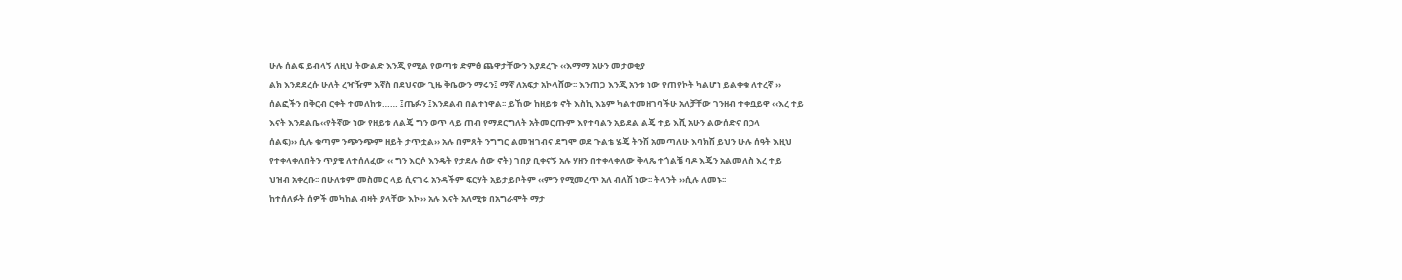ሁሉ ሰልፍ ይብላኝ ለዚህ ትውልድ እንጂ የሚል የወጣቱ ድምፅ ጨዋታቸውን እያደረጉ ‹‹እማማ አሁን መታወቂያ
ልክ እንደደረሱ ሁለት ረዣዥም እኛስ በደህናው ጊዜ ቅቤውን ማሩን፤ ማኛ ለአፍታ አኮላሸው፡፡ እንጠጋ እንጂ አንቱ ነው የጠየኮት ካልሆነ ይልቀቁ ለተረኛ ››
ሰልፎችን በቅርብ ርቀት ተመለከቱ…… ፤ጤፉን ፤እንደልብ በልተነዋል፡፡ ይኸው ከዘይቱ ኖት እስኪ እኔም ካልተመዘገባችሁ አለቻቸው ገንዘብ ተቀቧይዋ ‹‹እረ ተይ
እናት እንደልቤ‹‹የትኛው ነው የዘይቱ ለልጄ ግን ወጥ ላይ ጠብ የማደርግለት አትመርጡም እየተባልን አይደል ልጄ ተይ እሺ አሁን ልውሰድና በኃላ
ሰልፍ)›› ሲሉ ቁጣም ንጭንጭም ዘይት ታጥቷል›› አሉ በምጸት ንግግር ልመዝገብና ደግሞ ወደ ጉልቴ ሄጄ ትንሽ አመጣለሁ እባክሽ ይህን ሁሉ ሰዓት እዚህ
የተቀላቀለበትን ጥያቄ ለተሰለፈው ‹‹ ግን እርሶ እንዴት የታደሉ ሰው ኖት) ገበያ ቢቀናኝ አሉ ሃዘን በተቀላቀለው ቅላጼ ተጎልቼ ባዶ እጄን አልመለስ እረ ተይ
ህዝብ አቀረቡ፡፡ በሁለቱም መስመር ላይ ሲናገሩ አንዳችም ፍርሃት አይታይቦትም ‹‹ምን የሚመረጥ አለ ብለሽ ነው፡፡ ትላንት ››ሲሉ ለመኑ፡፡
ከተሰለፉት ሰዎች መካከል ብዛት ያላቸው እኮ›› አሉ እናት አለሚቱ በአግራሞት ማታ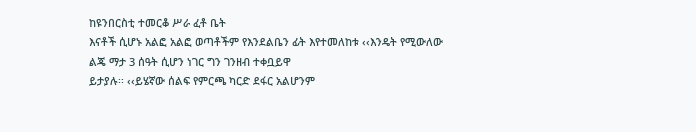ከዩንበርስቲ ተመርቆ ሥራ ፈቶ ቤት
እናቶች ሲሆኑ አልፎ አልፎ ወጣቶችም የእንደልቤን ፊት እየተመለከቱ ‹‹እንዴት የሚውለው ልጄ ማታ 3 ሰዓት ሲሆን ነገር ግን ገንዘብ ተቀቧይዋ
ይታያሉ፡፡ ‹‹ይሄኛው ሰልፍ የምርጫ ካርድ ደፋር አልሆንም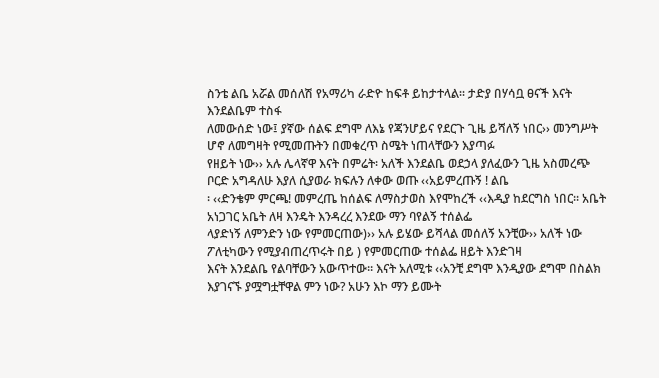ስንቴ ልቤ አሯል መሰለሽ የአማሪካ ራድዮ ከፍቶ ይከታተላል፡፡ ታድያ በሃሳቧ ፀናች እናት እንደልቤም ተስፋ
ለመውሰድ ነው፤ ያኛው ሰልፍ ደግሞ ለእኔ የጃንሆይና የደርጉ ጊዜ ይሻለኝ ነበር›› መንግሥት ሆኖ ለመግዛት የሚመጡትን በመቁረጥ ስሜት ነጠላቸውን እያጣፉ
የዘይት ነው›› አሉ ሌላኛዋ እናት በምሬት፡ አለች እንደልቤ ወደኃላ ያለፈውን ጊዜ አስመረጭ ቦርድ አግዳለሁ እያለ ሲያወራ ክፍሉን ለቀው ወጡ ‹‹አይምረጡኝ ! ልቤ
፡ ‹‹ድንቄም ምርጫ! መምረጤ ከሰልፍ ለማስታወስ እየሞከረች ‹‹እዲያ ከደርግስ ነበር፡፡ አቤት አነጋገር አቤት ለዛ እንዴት እንዳረረ እንደው ማን ባየልኝ ተሰልፌ
ላያድነኝ ለምንድን ነው የምመርጠው)›› አሉ ይሄው ይሻላል መሰለኝ አንቺው›› አለች ነው ፖለቲካውን የሚያብጠረጥሩት በይ ) የምመርጠው ተሰልፌ ዘይት እንድገዛ
እናት እንደልቤ የልባቸውን አውጥተው፡፡ እናት አለሚቱ ‹‹አንቺ ደግሞ እንዲያው ደግሞ በስልክ እያገናኙ ያሟግቷቸዋል ምን ነው? አሁን እኮ ማን ይሙት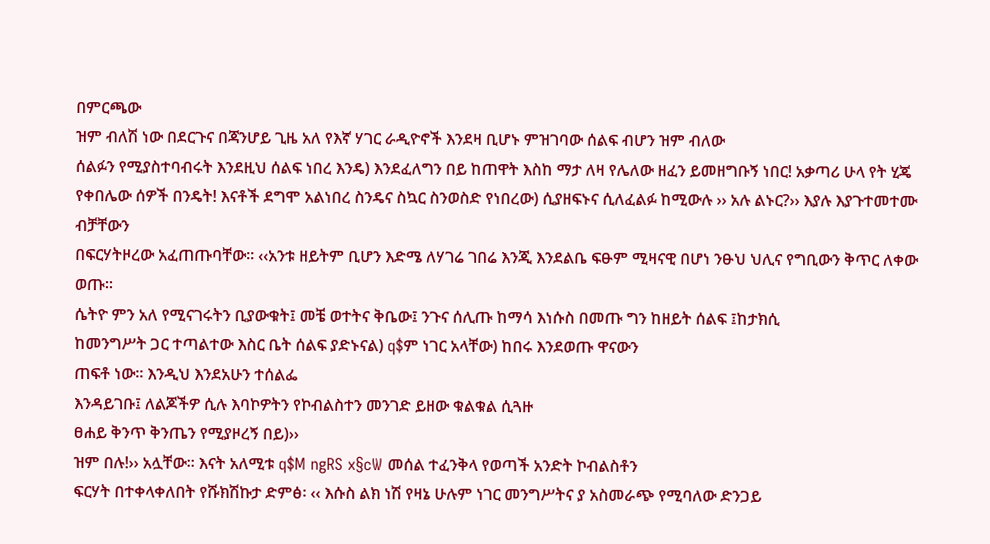በምርጫው
ዝም ብለሽ ነው በደርጉና በጃንሆይ ጊዜ አለ የእኛ ሃገር ራዲዮኖች እንደዛ ቢሆኑ ምዝገባው ሰልፍ ብሆን ዝም ብለው
ሰልፉን የሚያስተባብሩት እንደዚህ ሰልፍ ነበረ እንዴ) እንደፈለግን በይ ከጠዋት እስከ ማታ ለዛ የሌለው ዘፈን ይመዘግቡኝ ነበር! አቃጣሪ ሁላ የት ሂጄ
የቀበሌው ሰዎች በንዴት! እናቶች ደግሞ አልነበረ ስንዴና ስኳር ስንወስድ የነበረው) ሲያዘፍኑና ሲለፈልፉ ከሚውሉ ›› አሉ ልኑር?›› እያሉ እያጉተመተሙ ብቻቸውን
በፍርሃትዞረው አፈጠጡባቸው፡፡ ‹‹አንቱ ዘይትም ቢሆን እድሜ ለሃገሬ ገበሬ እንጂ እንደልቤ ፍፁም ሚዛናዊ በሆነ ንፁህ ህሊና የግቢውን ቅጥር ለቀው ወጡ፡፡
ሴትዮ ምን አለ የሚናገሩትን ቢያውቁት፤ መቼ ወተትና ቅቤው፤ ንጉና ሰሊጡ ከማሳ እነሱስ በመጡ ግን ከዘይት ሰልፍ ፤ከታክሲ
ከመንግሥት ጋር ተጣልተው እስር ቤት ሰልፍ ያድኑናል) q$ም ነገር አላቸው) ከበሩ እንደወጡ ዋናውን
ጠፍቶ ነው፡፡ እንዲህ እንደአሁን ተሰልፌ
እንዳይገቡ፤ ለልጆችዎ ሲሉ እባኮዎትን የኮብልስተን መንገድ ይዘው ቁልቁል ሲጓዙ
ፀሐይ ቅንጥ ቅንጤን የሚያዞረኝ በይ)››
ዝም በሉ!›› አሏቸው፡፡ እናት አለሚቱ q$M ngRS x§cW መሰል ተፈንቅላ የወጣች አንድት ኮብልስቶን
ፍርሃት በተቀላቀለበት የሹክሽኩታ ድምፅ፡ ‹‹ እሱስ ልክ ነሽ የዛኔ ሁሉም ነገር መንግሥትና ያ አስመራጭ የሚባለው ድንጋይ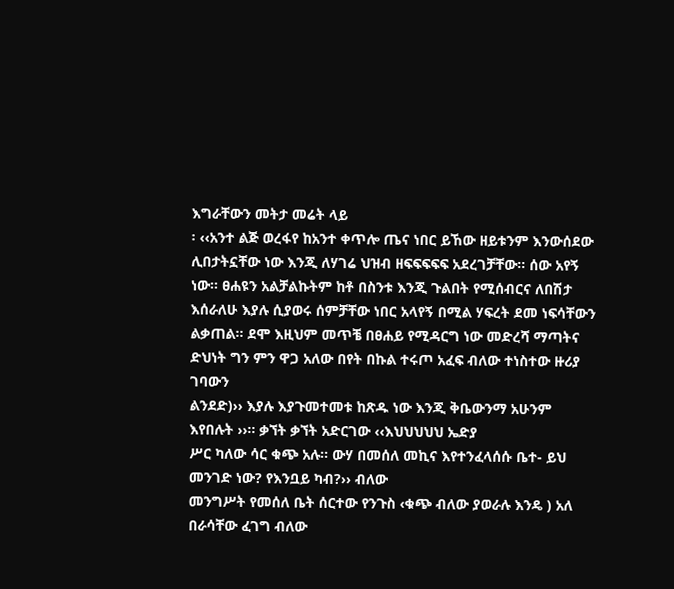እግራቸውን መትታ መሬት ላይ
፡ ‹‹አንተ ልጅ ወረፋየ ከአንተ ቀጥሎ ጤና ነበር ይኸው ዘይቱንም እንውሰደው ሊበታትኗቸው ነው እንጂ ለሃገሬ ህዝብ ዘፍፍፍፍፍ አደረገቻቸው፡፡ ሰው አየኝ
ነው፡፡ ፀሐዩን አልቻልኩትም ከቶ በስንቱ እንጂ ጉልበት የሚሰብርና ለበሽታ እሰራለሁ እያሉ ሲያወሩ ሰምቻቸው ነበር አላየኝ በሚል ሃፍረት ደመ ነፍሳቸውን
ልቃጠል፡፡ ደሞ እዚህም መጥቼ በፀሐይ የሚዳርግ ነው መድረሻ ማጣትና ድህነት ግን ምን ዋጋ አለው በየት በኩል ተሩጦ አፈፍ ብለው ተነስተው ዙሪያ ገባውን
ልንደድ)›› እያሉ እያጉመተመቱ ከጽዱ ነው እንጂ ቅቤውንማ አሁንም እየበሉት ››፡፡ ቃኘት ቃኘት አድርገው ‹‹እህህህህህ ኤድያ
ሥር ካለው ሳር ቁጭ አሉ፡፡ ውሃ በመሰለ መኪና እየተንፈላሰሱ ቤተ- ይህ መንገድ ነው? የእንቧይ ካብ?›› ብለው
መንግሥት የመሰለ ቤት ሰርተው የንጉስ ‹ቁጭ ብለው ያወራሉ እንዴ ) አለ በራሳቸው ፈገግ ብለው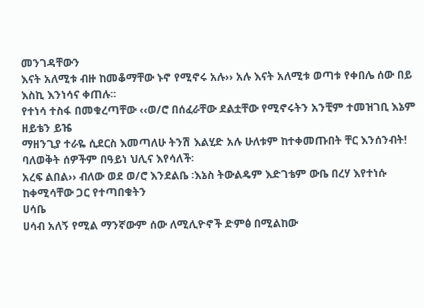መንገዳቸውን
እናት አለሚቱ ብዙ ከመቆማቸው ኑኖ የሚኖሩ አሉ›› አሉ እናት አለሚቱ ወጣቱ የቀበሌ ሰው በይ እስኪ እንነሳና ቀጠሉ፡፡
የተነሳ ተስፋ በመቁረጣቸው ‹‹ወ/ሮ በሰፈራቸው ደልቷቸው የሚኖሩትን አንቺም ተመዝገቢ እኔም ዘይቴን ይዤ
ማዘንጊያ ተራዬ ሲደርስ እመጣለሁ ትንሽ እልሂድ አሉ ሁለቱም ከተቀመጡበት ቸር እንሰንብት!
ባለወቅት ሰዎችም በዓይነ ህሊና እየሳለች፡
አረፍ ልበል›› ብለው ወደ ወ/ሮ እንደልቤ ፡እኔስ ትውልዴም እድገቴም ውቤ በረሃ እየተነሱ ከቀሚሳቸው ጋር የተጣበቁትን
ሀሳቤ
ሀሳብ አለኝ የሚል ማንኛውም ሰው ለሚሊዮኖች ድምፅ በሚልከው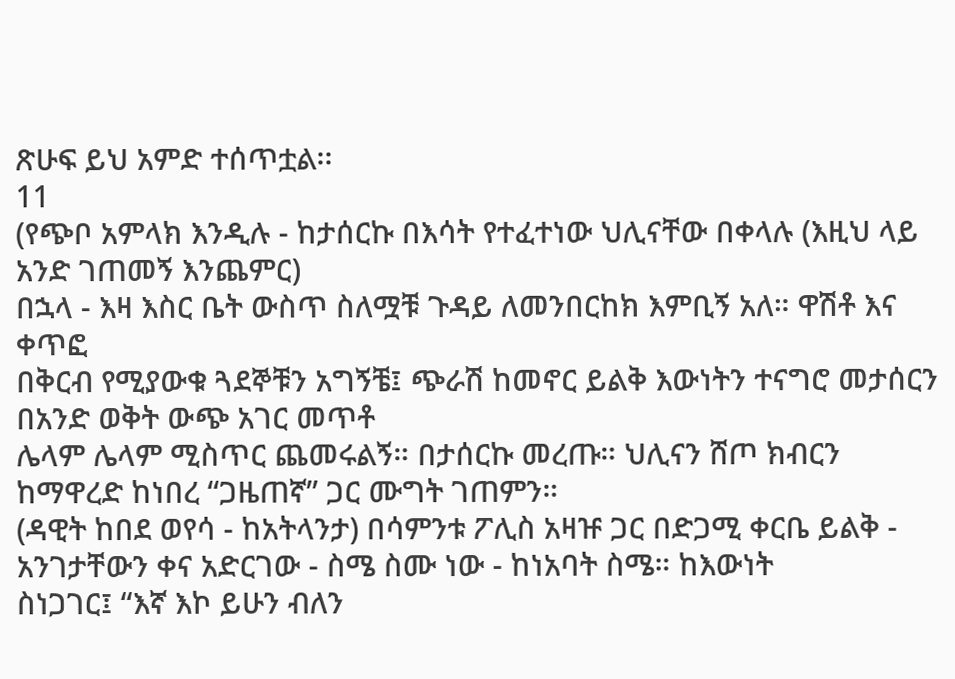ጽሁፍ ይህ አምድ ተሰጥቷል፡፡
11
(የጭቦ አምላክ እንዲሉ - ከታሰርኩ በእሳት የተፈተነው ህሊናቸው በቀላሉ (እዚህ ላይ አንድ ገጠመኝ እንጨምር)
በኋላ - እዛ እስር ቤት ውስጥ ስለሟቹ ጉዳይ ለመንበርከክ እምቢኝ አለ። ዋሽቶ እና ቀጥፎ
በቅርብ የሚያውቁ ጓደኞቹን አግኝቼ፤ ጭራሽ ከመኖር ይልቅ እውነትን ተናግሮ መታሰርን በአንድ ወቅት ውጭ አገር መጥቶ
ሌላም ሌላም ሚስጥር ጨመሩልኝ። በታሰርኩ መረጡ። ህሊናን ሸጦ ክብርን ከማዋረድ ከነበረ “ጋዜጠኛ” ጋር ሙግት ገጠምን።
(ዳዊት ከበደ ወየሳ - ከአትላንታ) በሳምንቱ ፖሊስ አዛዡ ጋር በድጋሚ ቀርቤ ይልቅ - አንገታቸውን ቀና አድርገው - ስሜ ስሙ ነው - ከነአባት ስሜ። ከእውነት
ስነጋገር፤ “እኛ እኮ ይሁን ብለን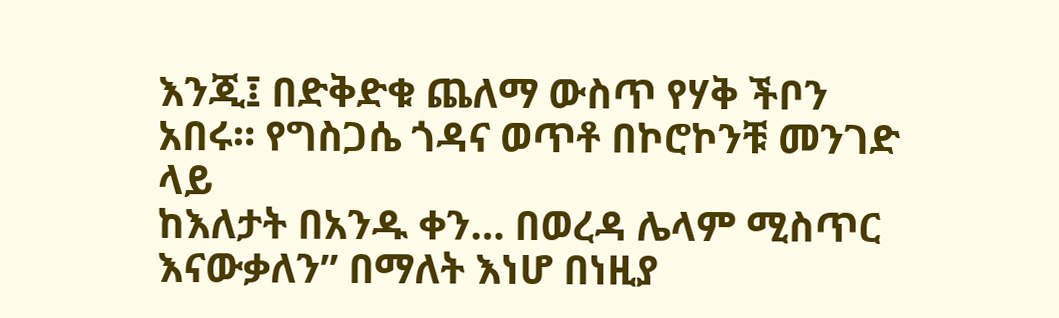እንጂ፤ በድቅድቁ ጨለማ ውስጥ የሃቅ ችቦን አበሩ። የግስጋሴ ጎዳና ወጥቶ በኮሮኮንቹ መንገድ ላይ
ከእለታት በአንዱ ቀን… በወረዳ ሌላም ሚስጥር እናውቃለን” በማለት እነሆ በነዚያ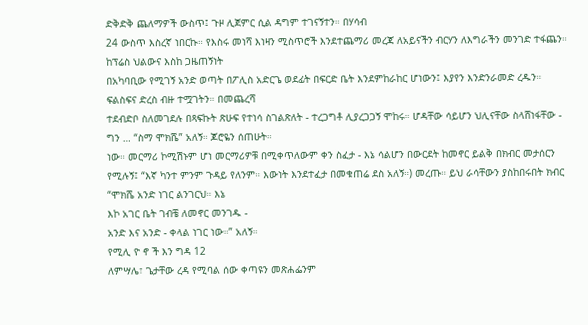ድቅድቅ ጨለማዎች ውስጥ፤ ጉዞ ሊጀምር ሲል ዳግም ተገናኝተን። በሃሳብ
24 ውስጥ እስረኛ ነበርኩ። የእስሩ መነሻ እነዛን ሚስጥሮች እንደተጨማሪ መረጃ ለአይናችን ብርሃን ለእግራችን መንገድ ተፋጨን። ከፕሬስ ህልውና እስከ ጋዜጠኝነት
በአካባቢው የሚገኝ አንድ ወጣት በፖሊስ አድርጌ ወደፊት በፍርድ ቤት እንደምከራከር ሆነውን፤ እያየን እንድንራመድ ረዱን። ፍልስፍና ድረስ ብዙ ተሟገትን። በመጨረሻ
ተደብድቦ ስለመገደሉ በጻፍኩት ጽሁፍ የተነሳ ስገልጽለት - ተረጋግቶ ሊያረጋጋኝ ሞከሩ። ሆዳቸው ሳይሆን ህሊናቸው ስላሸነፋቸው - ግን … “ስማ ሞክሼ” አለኝ። ጆሮዬን ሰጠሁት።
ነው። መርማሪ ኮሚሽኑም ሆነ መርማሪዎቹ በሚቀጥለውም ቀን ስፈታ - እኔ ሳልሆን በውርደት ከመኖር ይልቅ በክብር መታሰርን
የሚሉኝ፤ “እኛ ካንተ ምንም ጉዳይ የለንም። እውነት እንደተፈታ በመቁጠሬ ደስ አለኝ።) መረጡ። ይህ ራሳቸውን ያስከበሩበት ክብር “ሞክሼ አንድ ነገር ልንገርህ። እኔ
እኮ አገር ቤት ገብቼ ለመኖር መንገዱ -
አንድ እና አንድ - ቀላል ነገር ነው።” አለኝ።
የሚሊ ዮ ኖ ች እን ግዳ 12
ለምሣሌ፣ ጌታቸው ረዳ የሚባል ሰው ቀጣዩን መጽሐፌንም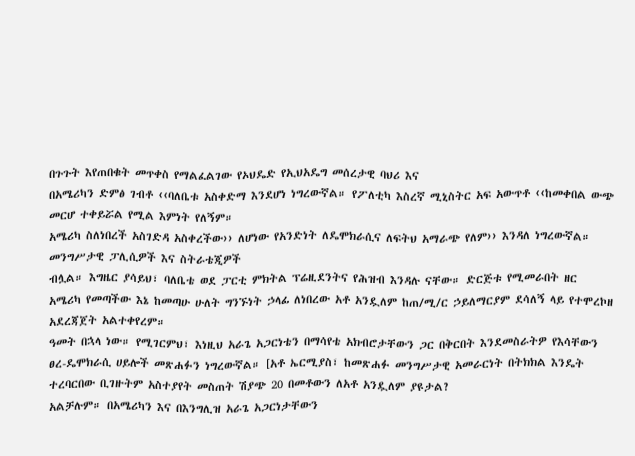በጉጉት እየጠበቁት መጥቀስ የማልፈልገው የኦህዴድ የኢህአዴግ መሰረታዊ ባህሪ እና
በአሜሪካን ድምፅ ገብቶ ‹‹ባለቤቱ አስቀድማ እንደሆነ ነግረውኛል። የፖለቲካ እስረኛ ሚኒስትር አፍ አውጥቶ ‹‹ከመቀበል ውጭ መርሆ ተቀይሯል የሚል እምነት የለኝም።
አሜሪካ ስለነበረች አስገድዳ አስቀረችው›› ለሆነው የአንድነት ለዴሞክራሲና ለፍትህ አማራጭ የለም›› እንዳለ ነግረውኛል። መንግሥታዊ ፓሊሲዎች እና ስትራቴጂዎች
ብሏል። እግዜር ያሳይህ፣ ባለቤቴ ወደ ፓርቲ ምክትል ፕሬዚደንትና የሕዝብ እንዳሉ ናቸው። ድርጅቱ የሚመራበት ዘር
አሜሪካ የመጣችው እኔ ከመጣሁ ሁለት ግንኙነት ኃላፊ ለነበረው አቶ አንዷለም ከጠ/ሚ/ር ኃይለማርያም ደሳለኝ ላይ የተሞረኮዘ አደረጃጀት አልተቀየረም።
ዓመት በኋላ ነው። የሚገርምህ፣ እነዚህ አራጌ አጋርነቴን በማሳየቴ አክብሮታቸውን ጋር በቅርበት እንደመስራትዎ የእሳቸውን
ፀረ-ዴሞክራሲ ሀይሎች መጽሐፉን ነግረውኛል። [አቶ ኤርሚያስ፣ ከመጽሐፉ መንግሥታዊ አመራርነት በትክክል እንዴት
ተረባርበው ቢገዙትም አስተያየት መስጠት ሽያጭ 20 በመቶውን ለአቶ አንዷለም ያዩታል?
አልቻሉም። በአሜሪካን እና በእንግሊዝ አራጌ አጋርነታቸውን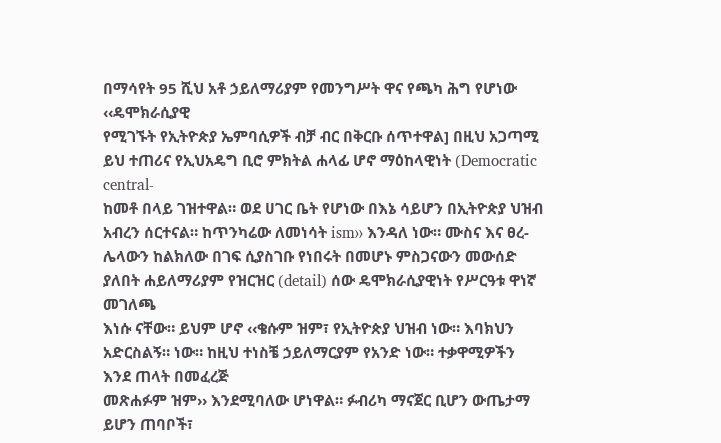በማሳየት 95 ሺህ አቶ ኃይለማሪያም የመንግሥት ዋና የጫካ ሕግ የሆነው ‹‹ዴሞክራሲያዊ
የሚገኙት የኢትዮጵያ ኤምባሲዎች ብቻ ብር በቅርቡ ሰጥተዋል] በዚህ አጋጣሚ ይህ ተጠሪና የኢህአዴግ ቢሮ ምክትል ሐላፊ ሆኖ ማዕከላዊነት (Democratic central-
ከመቶ በላይ ገዝተዋል። ወደ ሀገር ቤት የሆነው በእኔ ሳይሆን በኢትዮጵያ ህዝብ አብረን ሰርተናል። ከጥንካሬው ለመነሳት ism›› እንዳለ ነው። ሙስና እና ፀረ-
ሌላውን ከልክለው በገፍ ሲያስገቡ የነበሩት በመሆኑ ምስጋናውን መውሰድ ያለበት ሐይለማሪያም የዝርዝር (detail) ሰው ዴሞክራሲያዊነት የሥርዓቱ ዋነኛ መገለጫ
እነሱ ናቸው። ይህም ሆኖ ‹‹ቄሱም ዝም፣ የኢትዮጵያ ህዝብ ነው። እባክህን አድርስልኝ። ነው። ከዚህ ተነስቼ ኃይለማርያም የአንድ ነው። ተቃዋሚዎችን እንደ ጠላት በመፈረጅ
መጽሐፉም ዝም›› እንደሚባለው ሆነዋል። ፉብሪካ ማናጀር ቢሆን ውጤታማ ይሆን ጠባቦች፣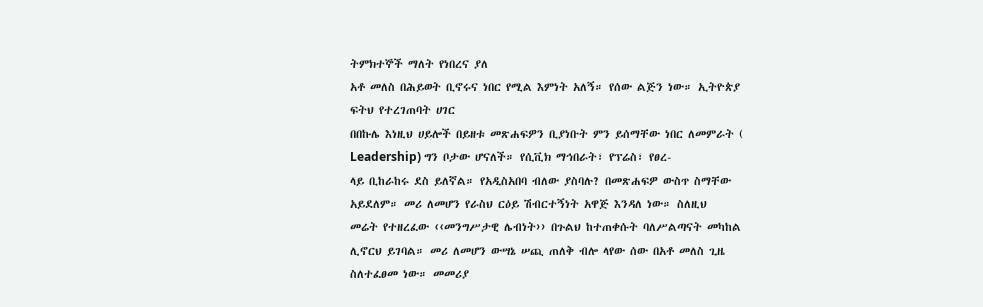ትምክተኞች ማለት የነበረና ያለ
አቶ መለስ በሕይወት ቢኖሩና ነበር የሚል እምነት አለኝ። የሰው ልጅን ነው። ኢትዮጵያ ፍትህ የተረገጠባት ሀገር
በበኩሌ እነዚህ ሀይሎች በይዘቱ መጽሐፍዎን ቢያነቡት ምን ይሰማቸው ነበር ለመምራት ( Leadership) ግን ቦታው ሆናለች። የሲቪክ ማኅበራት፣ የፕሬስ፣ የፀረ-
ላይ ቢከራከሩ ደስ ይለኛል። የአዲስአበባ ብለው ያስባሉ? በመጽሐፍዎ ውስጥ ስማቸው አይደለም። መሪ ለመሆን የራስህ ርዕይ ሽብርተኝነት አዋጅ እንዳለ ነው። ስለዚህ
መሬት የተዘረፈው ‹‹መንግሥታዊ ሌብነት›› በጉልህ ከተጠቀሱት ባለሥልጣናት መካከል ሊኖርህ ይገባል። መሪ ለመሆን ውሣኔ ሠጪ ጠለቅ ብሎ ላየው ሰው በአቶ መለስ ጊዜ
ስለተፈፀመ ነው። መመሪያ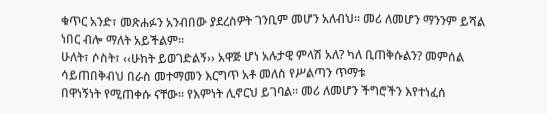ቁጥር አንድ፣ መጽሐፉን አንብበው ያደረስዎት ገንቢም መሆን አለብህ። መሪ ለመሆን ማንንም ይሻል ነበር ብሎ ማለት አይችልም።
ሁለት፣ ሶስት፣ ‹‹ሁከት ይወገድልኝ›› አዋጅ ሆነ አሉታዊ ምላሽ አለ? ካለ ቢጠቅሱልን? መምሰል ሳይጠበቅብህ በራስ መተማመን እርግጥ አቶ መለስ የሥልጣን ጥማቱ
በዋነኝነት የሚጠቀሱ ናቸው። የእምነት ሊኖርህ ይገባል። መሪ ለመሆን ችግሮችን እየተነፈሰ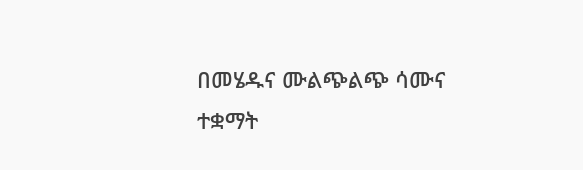በመሄዱና ሙልጭልጭ ሳሙና
ተቋማት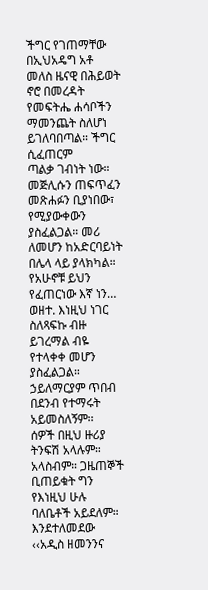ችግር የገጠማቸው በኢህአዴግ አቶ መለስ ዜናዊ በሕይወት ኖሮ በመረዳት የመፍትሔ ሐሳቦችን ማመንጨት ስለሆነ ይገለባበጣል። ችግር ሲፈጠርም
ጣልቃ ገብነት ነው። መጅሊሱን ጠፍጥፈን መጽሐፉን ቢያነበው፣ የሚያውቀውን ያስፈልጋል። መሪ ለመሆን ከአድርባይነት በሌላ ላይ ያላክካል። የአሁኖቹ ይህን
የፈጠርነው እኛ ነን… ወዘተ. እነዚህ ነገር ስለጻፍኩ ብዙ ይገረማል ብዬ የተላቀቀ መሆን ያስፈልጋል። ኃይለማርያም ጥበብ በደንብ የተማሩት አይመስለኝም፡፡
ሰዎች በዚህ ዙሪያ ትንፍሽ አላሉም። አላስብም። ጋዜጠኞች ቢጠይቁት ግን የእነዚህ ሁሉ ባለቤቶች አይደለም።
እንደተለመደው ‹‹አዲስ ዘመንንና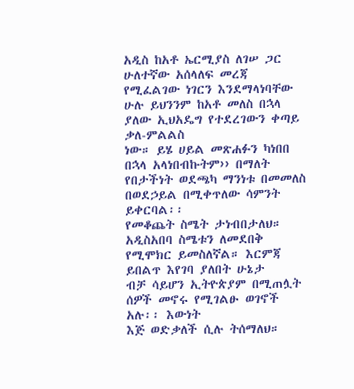አዲስ ከአቶ ኤርሚያስ ለገሠ ጋር
ሁለተኛው አሰላለፍ መረጃ የሚፈልገው ነገርን እንደማላነባቸው ሁሉ ይህንንም ከአቶ መለስ በኋላ ያለው ኢህአዴግ የተደረገውን ቀጣይ ቃለ-ምልልስ
ነው። ይሄ ሀይል መጽሐፉን ካነበበ በኋላ አላነበብኩትም›› በማለት የበታችነት ወደጫካ ማንነቱ በመመለስ በወደኃይል በሚቀጥለው ሳምንት ይቀርባል፡፡
የመቆጨት ስሜት ታነብበታለህ። አዲስአበባ ስሜቱን ለመደበቅ የሚሞክር ይመስለኛል። እርምጃ ይበልጥ እየገባ ያለበት ሁኔታ
ብቻ ሳይሆን ኢትዮጵያም በሚጠሏት ሰዎች መኖሩ የሚገልፁ ወገኖች አሉ፡፡ እውነት
እጅ ወድቃለች ሲሉ ትሰማለህ።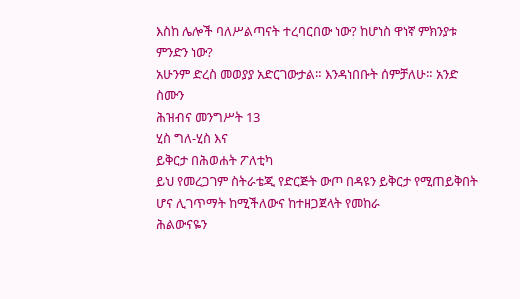እስከ ሌሎች ባለሥልጣናት ተረባርበው ነው? ከሆነስ ዋነኛ ምክንያቱ ምንድን ነው?
አሁንም ድረስ መወያያ አድርገውታል። እንዳነበቡት ሰምቻለሁ። አንድ ስሙን
ሕዝብና መንግሥት 13
ሂስ ግለ-ሂስ እና
ይቅርታ በሕወሐት ፖለቲካ
ይህ የመረጋገም ስትራቴጂ የድርጅት ውጦ በዳዩን ይቅርታ የሚጠይቅበት ሆና ሊገጥማት ከሚችለውና ከተዘጋጀላት የመከራ
ሕልውናዬን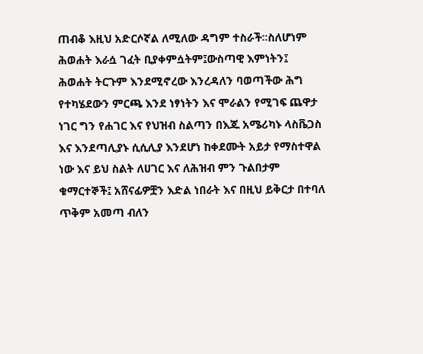ጠብቆ እዚህ አድርሶኛል ለሚለው ዳግም ተስራች፡፡ስለሆነም ሕወሐት እራሷ ገፈት ቢያቀምሷትም፤ውስጣዊ እምነትን፤
ሕወሐት ትርጉም እንደሚኖረው እንረዳለን ባወጣችው ሕግ የተካሄደውን ምርጫ እንደ ነፃነትን እና ሞራልን የሚገፍ ጨዋታ
ነገር ግን የሐገር እና የህዝብ ስልጣን በእጁ አሜሪካኑ ላስቬጋስ እና እንደጣሊያኑ ሲሲሊያ እንደሆነ ከቀደሙት አይታ የማስተዋል
ነው እና ይህ ስልት ለሀገር እና ለሕዝብ ምን ጉልበታም ቁማርተኞች፤ አሸናፊዎቿን እድል ነበራት እና በዚህ ይቅርታ በተባለ
ጥቅም አመጣ ብለን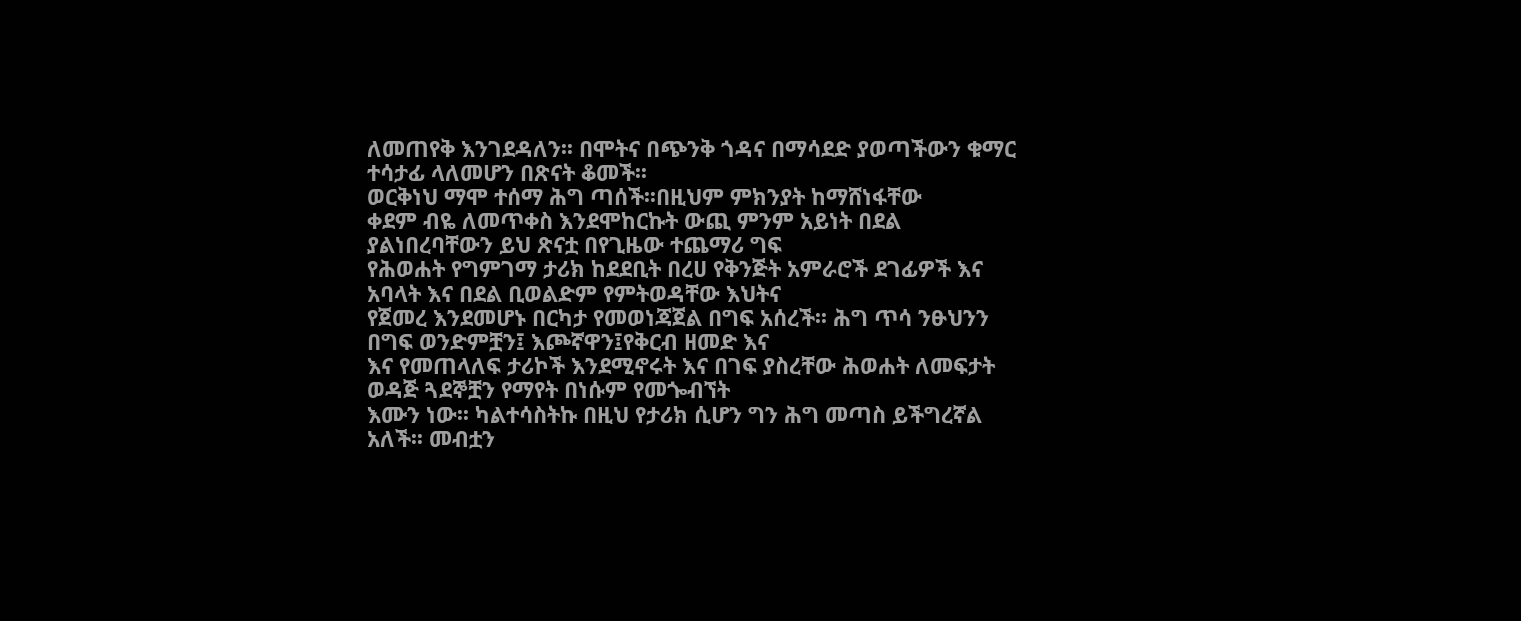ለመጠየቅ እንገደዳለን፡፡ በሞትና በጭንቅ ጎዳና በማሳደድ ያወጣችውን ቁማር ተሳታፊ ላለመሆን በጽናት ቆመች፡፡
ወርቅነህ ማሞ ተሰማ ሕግ ጣሰች፡፡በዚህም ምክንያት ከማሸነፋቸው
ቀደም ብዬ ለመጥቀስ እንደሞከርኩት ውጪ ምንም አይነት በደል ያልነበረባቸውን ይህ ጽናቷ በየጊዜው ተጨማሪ ግፍ
የሕወሐት የግምገማ ታሪክ ከደደቢት በረሀ የቅንጅት አምራሮች ደገፊዎች እና አባላት እና በደል ቢወልድም የምትወዳቸው እህትና
የጀመረ እንደመሆኑ በርካታ የመወነጃጀል በግፍ አሰረች፡፡ ሕግ ጥሳ ንፁህንን በግፍ ወንድምቿን፤ እጮኛዋን፤የቅርብ ዘመድ እና
እና የመጠላለፍ ታሪኮች እንደሚኖሩት እና በገፍ ያስረቸው ሕወሐት ለመፍታት ወዳጅ ጓደኞቿን የማየት በነሱም የመጐብኘት
እሙን ነው፡፡ ካልተሳስትኩ በዚህ የታሪክ ሲሆን ግን ሕግ መጣስ ይችግረኛል አለች፡፡ መብቷን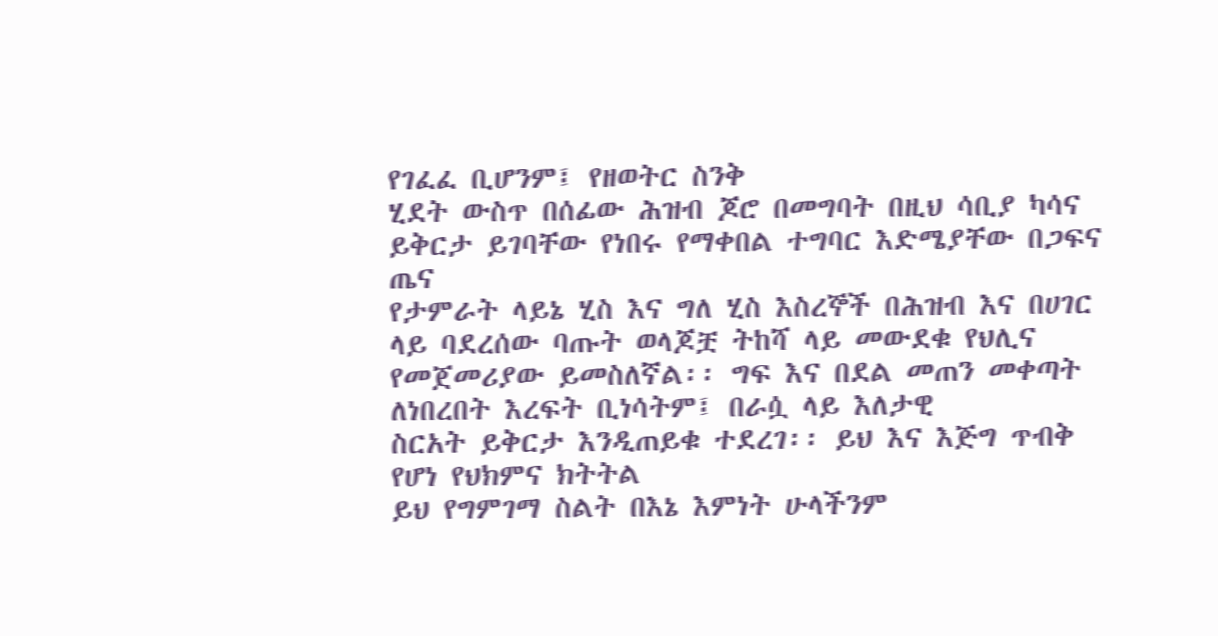የገፈፈ ቢሆንም፤ የዘወትር ስንቅ
ሂደት ውስጥ በሰፊው ሕዝብ ጆሮ በመግባት በዚህ ሳቢያ ካሳና ይቅርታ ይገባቸው የነበሩ የማቀበል ተግባር እድሜያቸው በጋፍና ጤና
የታምራት ላይኔ ሂስ እና ግለ ሂስ እስረኞች በሕዝብ እና በሀገር ላይ ባደረሰው ባጡት ወላጆቿ ትከሻ ላይ መውደቁ የህሊና
የመጀመሪያው ይመስለኛል፡፡ ግፍ እና በደል መጠን መቀጣት ለነበረበት እረፍት ቢነሳትም፤ በራሷ ላይ እለታዊ
ስርአት ይቅርታ እንዲጠይቁ ተደረገ፡፡ ይህ እና እጅግ ጥብቅ የሆነ የህክምና ክትትል
ይህ የግምገማ ስልት በእኔ እምነት ሁላችንም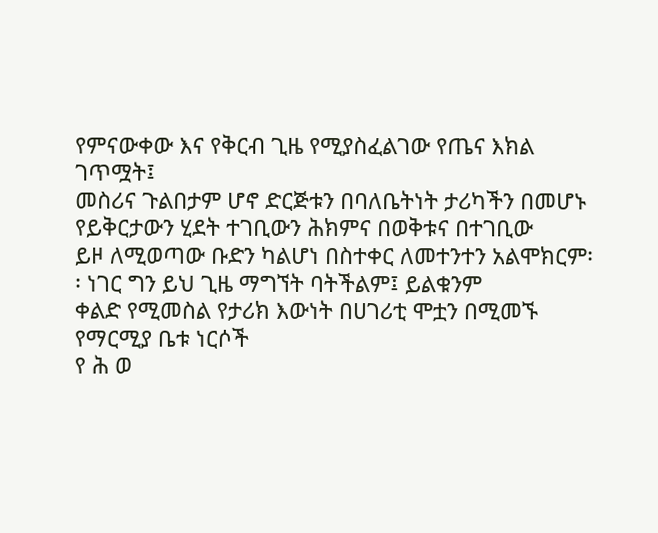የምናውቀው እና የቅርብ ጊዜ የሚያስፈልገው የጤና እክል ገጥሟት፤
መስሪና ጉልበታም ሆኖ ድርጅቱን በባለቤትነት ታሪካችን በመሆኑ የይቅርታውን ሂደት ተገቢውን ሕክምና በወቅቱና በተገቢው
ይዞ ለሚወጣው ቡድን ካልሆነ በስተቀር ለመተንተን አልሞክርም፡፡ ነገር ግን ይህ ጊዜ ማግኘት ባትችልም፤ ይልቁንም
ቀልድ የሚመስል የታሪክ እውነት በሀገሪቲ ሞቷን በሚመኙ የማርሚያ ቤቱ ነርሶች
የ ሕ ወ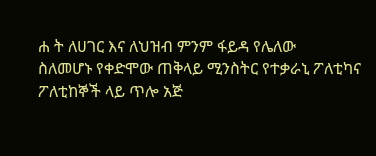ሐ ት ለሀገር እና ለህዝብ ምንም ፋይዳ የሌለው
ስለመሆኑ የቀድሞው ጠቅላይ ሚንስትር የተቃራኒ ፖለቲካና ፖለቲከኞች ላይ ጥሎ አጅ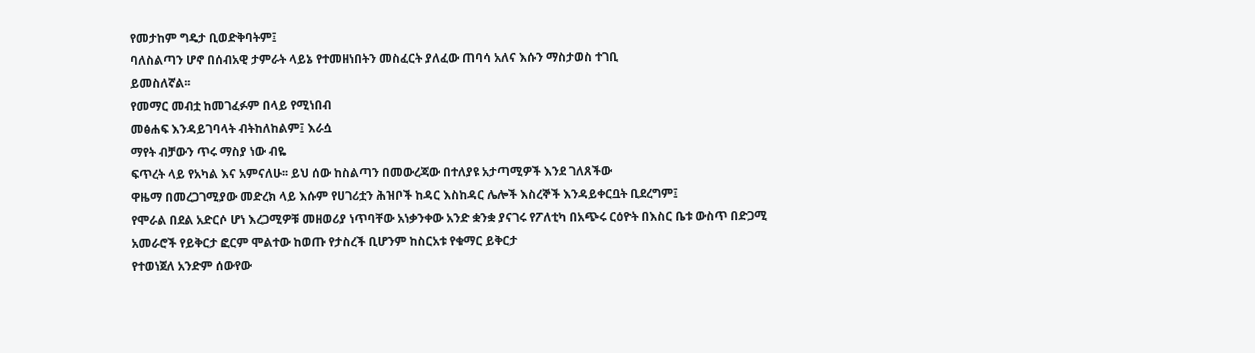የመታከም ግዴታ ቢወድቅባትም፤
ባለስልጣን ሆኖ በሰብአዊ ታምራት ላይኔ የተመዘነበትን መስፈርት ያለፈው ጠባሳ አለና እሱን ማስታወስ ተገቢ
ይመስለኛል፡፡
የመማር መብቷ ከመገፈፉም በላይ የሚነበብ
መፅሐፍ እንዳይገባላት ብትከለከልም፤ እራሷ
ማየት ብቻውን ጥሩ ማስያ ነው ብዬ
ፍጥረት ላይ የአካል እና አምናለሁ፡፡ ይህ ሰው ከስልጣን በመውረጃው በተለያዩ አታጣሚዎች እንደ ገለጸችው
ዋዜማ በመረጋገሚያው መድረክ ላይ እሱም የሀገሪቷን ሕዝቦች ከዳር እስከዳር ሌሎች እስረኞች እንዳይቀርቧት ቢደረግም፤
የሞራል በደል አድርሶ ሆነ እረጋሚዎቹ መዘወሪያ ነጥባቸው አነቃንቀው አንድ ቋንቋ ያናገሩ የፖለቲካ በአጭሩ ርዕዮት በእስር ቤቱ ውስጥ በድጋሚ
አመራሮች የይቅርታ ፎርም ሞልተው ከወጡ የታስረች ቢሆንም ከስርአቱ የቁማር ይቅርታ
የተወነጀለ አንድም ሰውየው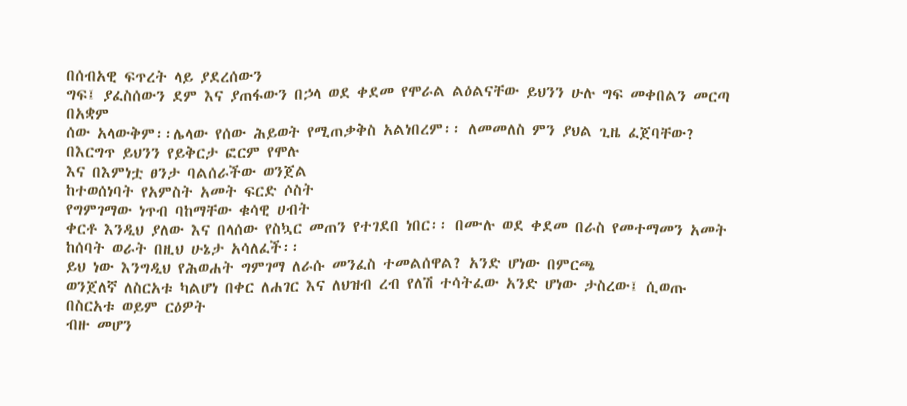በሰብአዊ ፍጥረት ላይ ያደረሰውን
ግፍ፤ ያፈስሰውን ደም እና ያጠፋውን በኃላ ወደ ቀደመ የሞራል ልዕልናቸው ይህንን ሁሉ ግፍ መቀበልን መርጣ በአቋም
ሰው አላውቅም፡፡ሌላው የሰው ሕይወት የሚጠቃቅስ አልነበረም፡፡ ለመመለስ ምን ያህል ጊዜ ፈጀባቸው?
በእርግጥ ይህንን የይቅርታ ፎርም የሞሉ
እና በእምነቷ ፀንታ ባልሰራችው ወንጀል
ከተወሰነባት የአምስት አመት ፍርድ ሶስት
የግምገማው ነጥብ ባከማቸው ቁሳዊ ሀብት
ቀርቶ እንዲህ ያለው እና በላሰው የስኳር መጠን የተገደበ ነበር፡፡ በሙሉ ወደ ቀደመ በራስ የመተማመን አመት ከሰባት ወራት በዚህ ሁኔታ አሳለፈች፡፡
ይህ ነው እንግዲህ የሕወሐት ግምገማ ለራሱ መንፈስ ተመልሰዋል? አንድ ሆነው በምርጫ
ወንጀለኛ ለስርአቱ ካልሆነ በቀር ለሐገር እና ለህዝብ ረብ የለሽ ተሳትፈው አንድ ሆነው ታስረው፤ ሲወጡ በስርአቱ ወይም ርዕዎት
ብዙ መሆን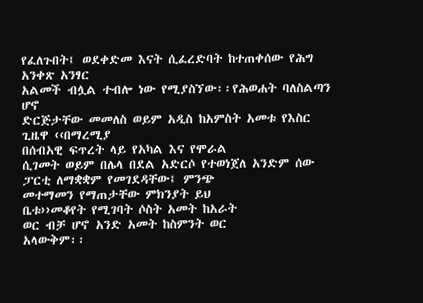የፈለጉበት፤ ወደቀድመ እናት ሲፈረድባት ከተጠቀሰው የሕግ አንቀጽ አንፃር
አልመች ብሏል ተብሎ ነው የሚያስኘው፡፡የሕወሐት ባለስልጣን ሆኖ
ድርጅታቸው መመለስ ወይም አዲስ ከአምስት አመቱ የእስር ጊዜዋ ‹‹በማረሚያ
በሰብአዊ ፍጥረት ላይ የአካል እና የሞራል
ሲገመት ወይም በሌላ በደል አድርሶ የተወነጀለ አንድም ሰው ፓርቲ ለማቋቋም የመገደዳቸው፤ ምንጭ
መተማመን የማጠታቸው ምክንያት ይህ
ቤቱ››መቆየት የሚገባት ሶስት አመት ከአራት
ወር ብቻ ሆኖ አንድ አመት ከስምንት ወር
አላውቅም፡፡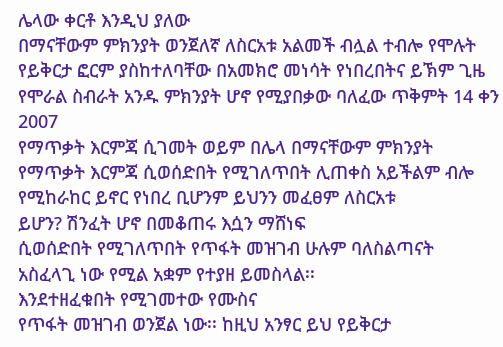ሌላው ቀርቶ እንዲህ ያለው
በማናቸውም ምክንያት ወንጀለኛ ለስርአቱ አልመች ብሏል ተብሎ የሞሉት የይቅርታ ፎርም ያስከተለባቸው በአመክሮ መነሳት የነበረበትና ይኽም ጊዜ
የሞራል ስብራት አንዱ ምክንያት ሆኖ የሚያበቃው ባለፈው ጥቅምት 14 ቀን 2007
የማጥቃት እርምጃ ሲገመት ወይም በሌላ በማናቸውም ምክንያት
የማጥቃት እርምጃ ሲወሰድበት የሚገለጥበት ሊጠቀስ አይችልም ብሎ የሚከራከር ይኖር የነበረ ቢሆንም ይህንን መፈፀም ለስርአቱ
ይሆን? ሽንፈት ሆኖ በመቆጠሩ እሷን ማሸነፍ
ሲወሰድበት የሚገለጥበት የጥፋት መዝገብ ሁሉም ባለስልጣናት
አስፈላጊ ነው የሚል አቋም የተያዘ ይመስላል፡፡
እንደተዘፈቁበት የሚገመተው የሙስና
የጥፋት መዝገብ ወንጀል ነው፡፡ ከዚህ አንፃር ይህ የይቅርታ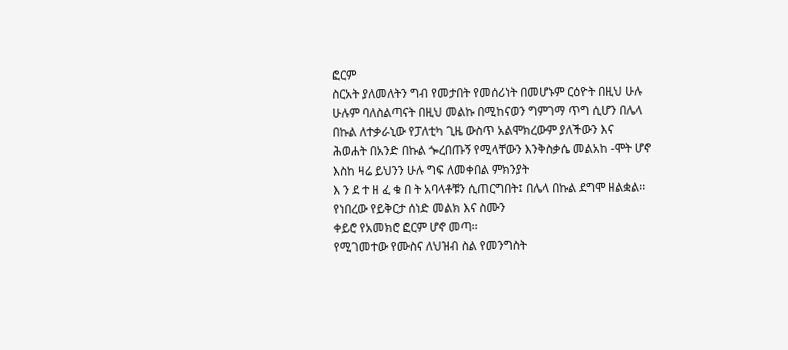ፎርም
ስርአት ያለመለትን ግብ የመታበት የመሰሪነት በመሆኑም ርዕዮት በዚህ ሁሉ
ሁሉም ባለስልጣናት በዚህ መልኩ በሚከናወን ግምገማ ጥግ ሲሆን በሌላ በኩል ለተቃራኒው የፓለቲካ ጊዜ ውስጥ አልሞክረውም ያለችውን እና
ሕወሐት በአንድ በኩል ጐረበጡኝ የሚላቸውን እንቅስቃሴ መልአከ -ሞት ሆኖ እስከ ዛሬ ይህንን ሁሉ ግፍ ለመቀበል ምክንያት
እ ን ደ ተ ዘ ፈ ቁ በ ት አባላቶቹን ሲጠርግበት፤ በሌላ በኩል ደግሞ ዘልቋል፡፡ የነበረው የይቅርታ ሰነድ መልክ እና ስሙን
ቀይሮ የአመክሮ ፎርም ሆኖ መጣ፡፡
የሚገመተው የሙስና ለህዝብ ስል የመንግስት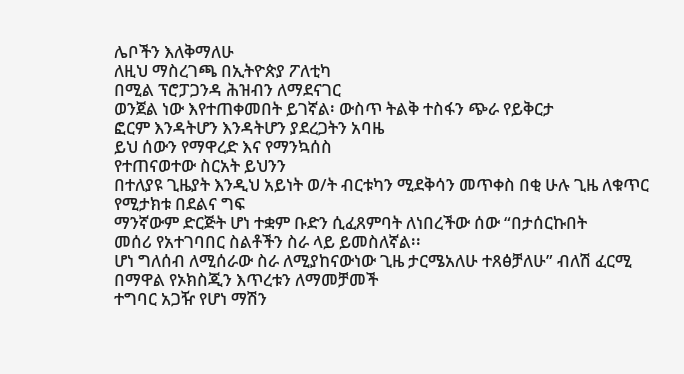ሌቦችን እለቅማለሁ
ለዚህ ማስረገጫ በኢትዮጵያ ፖለቲካ
በሚል ፕሮፓጋንዳ ሕዝብን ለማደናገር
ወንጀል ነው እየተጠቀመበት ይገኛል፡ ውስጥ ትልቅ ተስፋን ጭራ የይቅርታ
ፎርም እንዳትሆን እንዳትሆን ያደረጋትን አባዜ
ይህ ሰውን የማዋረድ እና የማንኳሰስ
የተጠናወተው ስርአት ይህንን
በተለያዩ ጊዜያት እንዲህ አይነት ወ/ት ብርቱካን ሚደቅሳን መጥቀስ በቂ ሁሉ ጊዜ ለቁጥር የሚታክቱ በደልና ግፍ
ማንኛውም ድርጅት ሆነ ተቋም ቡድን ሲፈጸምባት ለነበረችው ሰው “በታሰርኩበት
መሰሪ የአተገባበር ስልቶችን ስራ ላይ ይመስለኛል፡፡
ሆነ ግለሰብ ለሚሰራው ስራ ለሚያከናውነው ጊዜ ታርሜአለሁ ተጸፅቻለሁ” ብለሽ ፈርሚ
በማዋል የኦክስጂን እጥረቱን ለማመቻመች
ተግባር አጋዥ የሆነ ማሽን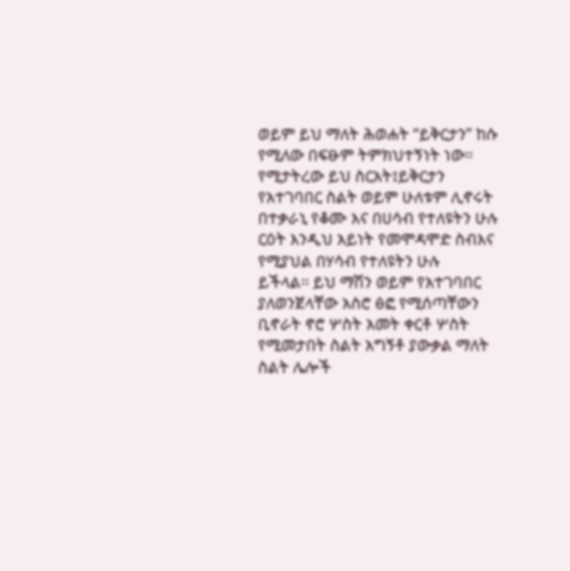ወይም ይህ ማለት ሕወሐት “ይቅርታን” ከሱ የሚለው በፍፁም ትምክህተኝነት ነው፡፡
የሚታትረው ይህ ስርአት፤ይቅርታን
የአተገባበር ስልት ወይም ሁለቱም ሊኖሩት በተቃራኒ የቆሙ እና በሀሳብ የተለዩትን ሁሉ ርዕት እንዲህ አይነት የመሞዳሞድ ስብእና
የሚያህል በሃሳብ የተለዩትን ሁሉ
ይችላል፡፡ ይህ ማሽን ወይም የአተገባበር ያለወንጀላቸው አስሮ ፅፎ የሚሰጣቸውን ቢኖራት ኖሮ ሦስት አመት ቀርቶ ሦስት
የሚመታበት ስልት አግኝቶ ያውቃል ማለት
ስልት ሌሎች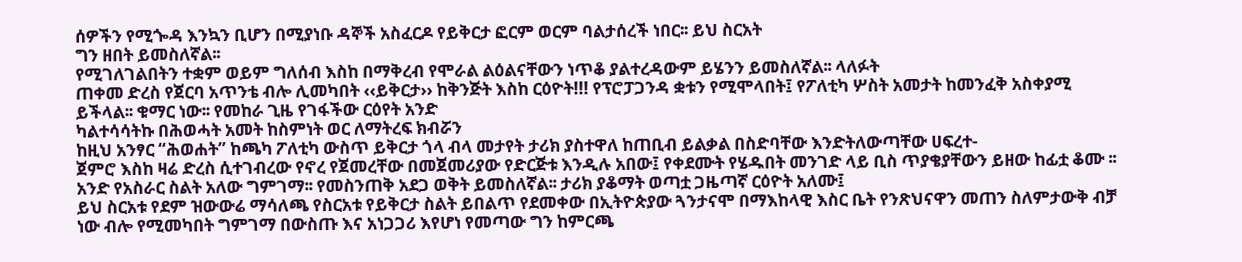ሰዎችን የሚጐዳ እንኳን ቢሆን በሚያነቡ ዳኞች አስፈርዶ የይቅርታ ፎርም ወርም ባልታሰረች ነበር፡፡ ይህ ስርአት
ግን ዘበት ይመስለኛል፡፡
የሚገለገልበትን ተቋም ወይም ግለሰብ እስከ በማቅረብ የሞራል ልዕልናቸውን ነጥቆ ያልተረዳውም ይሄንን ይመስለኛል፡፡ ላለፉት
ጠቀመ ድረስ የጀርባ አጥንቴ ብሎ ሊመካበት ‹‹ይቅርታ›› ከቅንጅት እስከ ርዕዮት!!! የፕሮፓጋንዳ ቋቱን የሚሞላበት፤ የፖለቲካ ሦስት አመታት ከመንፈቅ አስቀያሚ
ይችላል፡፡ ቁማር ነው፡፡ የመከራ ጊዜ የገፋችው ርዕየት አንድ
ካልተሳሳትኩ በሕወሓት አመት ከስምነት ወር ለማትረፍ ክብሯን
ከዚህ አንፃር “ሕወሐት” ከጫካ ፖለቲካ ውስጥ ይቅርታ ጎላ ብላ መታየት ታሪክ ያስተዋለ ከጠቢብ ይልቃል በስድባቸው እንድትለውጣቸው ሀፍረተ-
ጀምሮ እስከ ዛሬ ድረስ ሲተገብረው የኖረ የጀመረቸው በመጀመሪያው የድርጅቱ እንዲሉ አበው፤ የቀደሙት የሄዱበት መንገድ ላይ ቢስ ጥያቄያቸውን ይዘው ከፊቷ ቆሙ ፡፡
አንድ የአስራር ስልት አለው ግምገማ፡፡ የመስንጠቅ አደጋ ወቅት ይመስለኛል፡፡ ታሪክ ያቆማት ወጣቷ ጋዜጣኛ ርዕዮት አለሙ፤
ይህ ስርአቱ የደም ዝውውሬ ማሳለጫ የስርአቱ የይቅርታ ስልት ይበልጥ የደመቀው በኢትዮጵያው ጓንታናሞ በማእከላዊ እስር ቤት የንጽህናዋን መጠን ስለምታውቅ ብቻ
ነው ብሎ የሚመካበት ግምገማ በውስጡ እና አነጋጋሪ እየሆነ የመጣው ግን ከምርጫ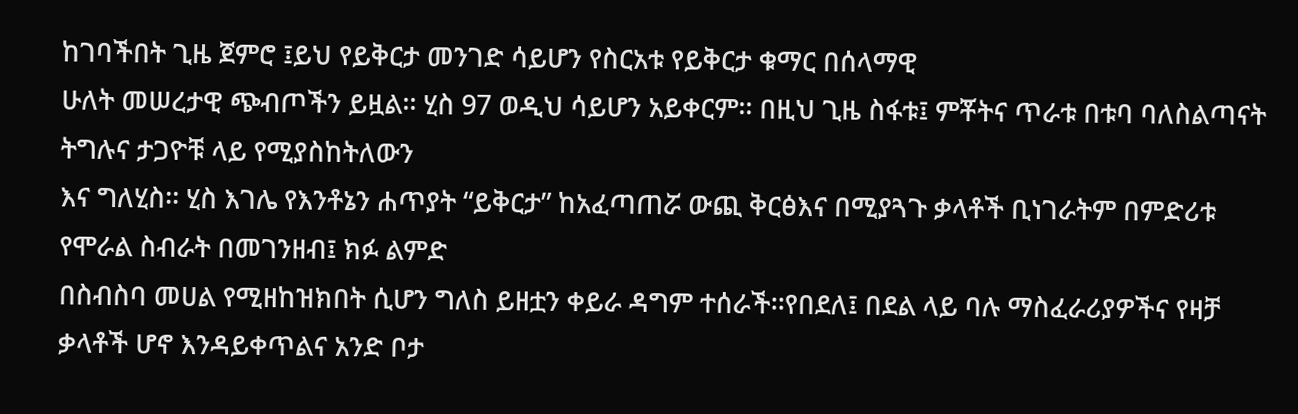ከገባችበት ጊዜ ጀምሮ ፤ይህ የይቅርታ መንገድ ሳይሆን የስርአቱ የይቅርታ ቁማር በሰላማዊ
ሁለት መሠረታዊ ጭብጦችን ይዟል፡፡ ሂስ 97 ወዲህ ሳይሆን አይቀርም፡፡ በዚህ ጊዜ ስፋቱ፤ ምቾትና ጥራቱ በቱባ ባለስልጣናት ትግሉና ታጋዮቹ ላይ የሚያስከትለውን
እና ግለሂስ፡፡ ሂስ እገሌ የእንቶኔን ሐጥያት “ይቅርታ” ከአፈጣጠሯ ውጪ ቅርፅእና በሚያጓጉ ቃላቶች ቢነገራትም በምድሪቱ የሞራል ስብራት በመገንዘብ፤ ክፉ ልምድ
በስብስባ መሀል የሚዘከዝክበት ሲሆን ግለስ ይዘቷን ቀይራ ዳግም ተሰራች፡፡የበደለ፤ በደል ላይ ባሉ ማስፈራሪያዎችና የዛቻ ቃላቶች ሆኖ እንዳይቀጥልና አንድ ቦታ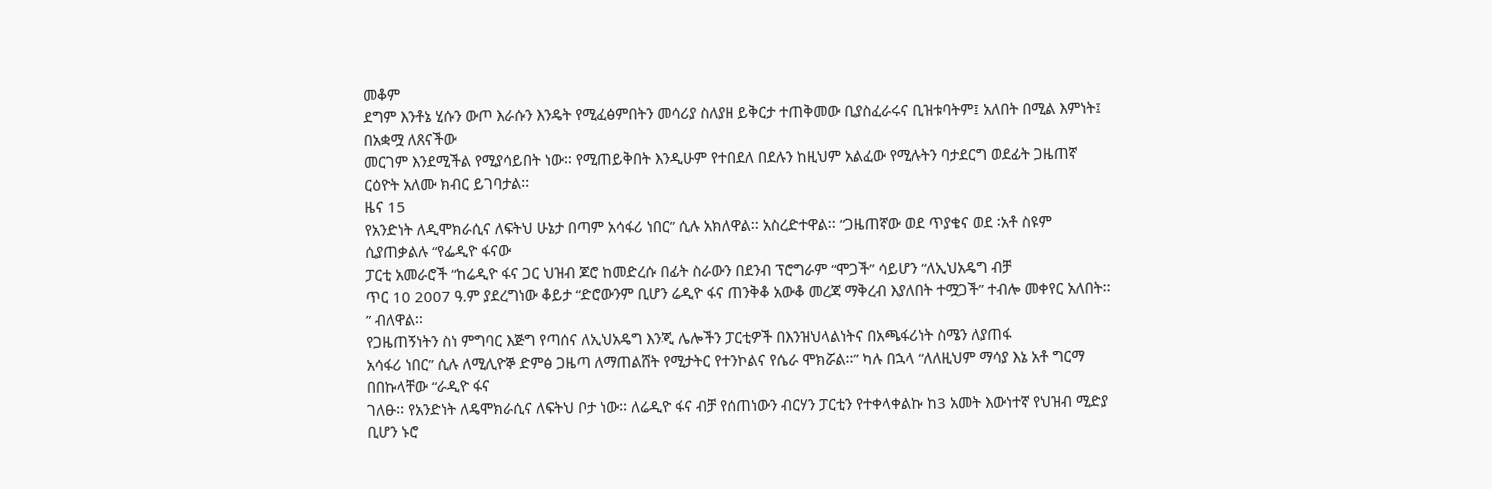መቆም
ደግም እንቶኔ ሂሱን ውጦ እራሱን እንዴት የሚፈፅምበትን መሳሪያ ስለያዘ ይቅርታ ተጠቅመው ቢያስፈራሩና ቢዝቱባትም፤ አለበት በሚል እምነት፤ በአቋሟ ለጸናችው
መርገም እንደሚችል የሚያሳይበት ነው፡፡ የሚጠይቅበት እንዲሁም የተበደለ በደሉን ከዚህም አልፈው የሚሉትን ባታደርግ ወደፊት ጋዜጠኛ ርዕዮት አለሙ ክብር ይገባታል፡፡
ዜና 15
የአንድነት ለዲሞክራሲና ለፍትህ ሁኔታ በጣም አሳፋሪ ነበር” ሲሉ አክለዋል፡፡ አስረድተዋል፡፡ “ጋዜጠኛው ወደ ጥያቄና ወደ ፡አቶ ስዩም ሲያጠቃልሉ “የፌዲዮ ፋናው
ፓርቲ አመራሮች “ከሬዲዮ ፋና ጋር ህዝብ ጆሮ ከመድረሱ በፊት ስራውን በደንብ ፕሮግራም “ሞጋች” ሳይሆን “ለኢህአዴግ ብቻ
ጥር 10 2007 ዓ.ም ያደረግነው ቆይታ “ድሮውንም ቢሆን ሬዲዮ ፋና ጠንቅቆ አውቆ መረጃ ማቅረብ እያለበት ተሟጋች” ተብሎ መቀየር አለበት፡፡” ብለዋል፡፡
የጋዜጠኝነትን ስነ ምግባር እጅግ የጣሰና ለኢህአዴግ እንጂ ሌሎችን ፓርቲዎች በእንዝህላልነትና በአጫፋሪነት ስሜን ለያጠፋ
አሳፋሪ ነበር” ሲሉ ለሚሊዮኞ ድምፅ ጋዜጣ ለማጠልሸት የሚታትር የተንኮልና የሴራ ሞክሯል፡፡” ካሉ በኋላ “ለለዚህም ማሳያ እኔ አቶ ግርማ በበኩላቸው “ራዲዮ ፋና
ገለፁ፡፡ የአንድነት ለዴሞክራሲና ለፍትህ ቦታ ነው፡፡ ለሬዲዮ ፋና ብቻ የሰጠነውን ብርሃን ፓርቲን የተቀላቀልኩ ከ3 አመት እውነተኛ የህዝብ ሚድያ ቢሆን ኑሮ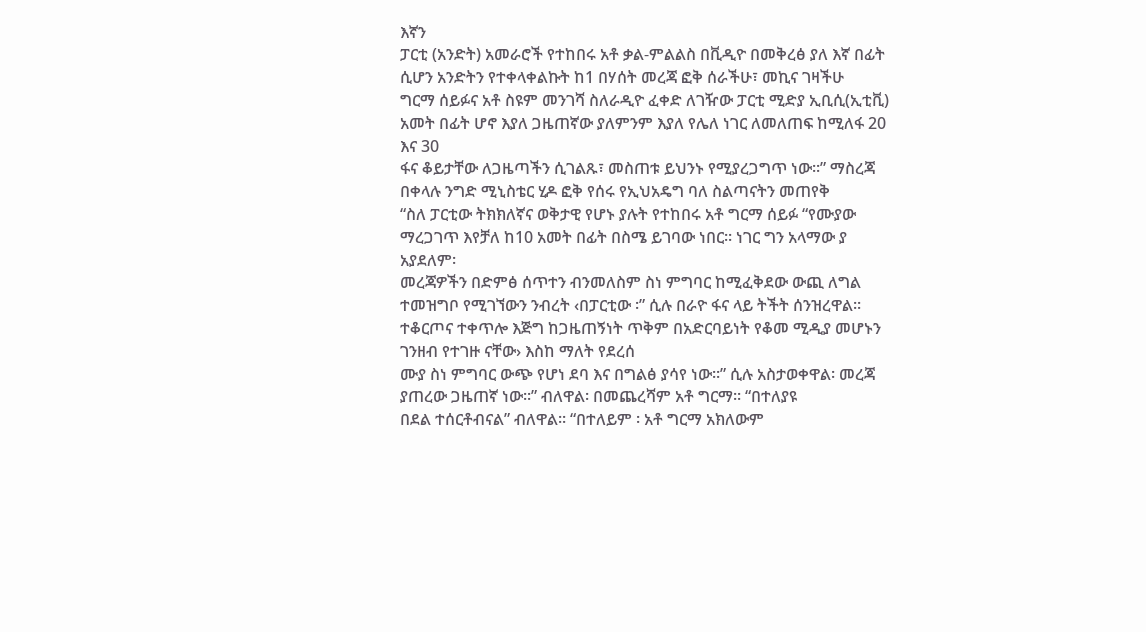እኛን
ፓርቲ (አንድት) አመራሮች የተከበሩ አቶ ቃል-ምልልስ በቪዲዮ በመቅረፅ ያለ እኛ በፊት ሲሆን አንድትን የተቀላቀልኩት ከ1 በሃሰት መረጃ ፎቅ ሰራችሁ፣ መኪና ገዛችሁ
ግርማ ሰይፉና አቶ ስዩም መንገሻ ስለራዲዮ ፈቀድ ለገዥው ፓርቲ ሚድያ ኢቢሲ(ኢቲቪ) አመት በፊት ሆኖ እያለ ጋዜጠኛው ያለምንም እያለ የሌለ ነገር ለመለጠፍ ከሚለፋ 20 እና 30
ፋና ቆይታቸው ለጋዜጣችን ሲገልጹ፣ መስጠቱ ይህንኑ የሚያረጋግጥ ነው፡፡” ማስረጃ በቀላሉ ንግድ ሚኒስቴር ሂዶ ፎቅ የሰሩ የኢህአዴግ ባለ ስልጣናትን መጠየቅ
“ስለ ፓርቲው ትክክለኛና ወቅታዊ የሆኑ ያሉት የተከበሩ አቶ ግርማ ሰይፉ “የሙያው ማረጋገጥ እየቻለ ከ10 አመት በፊት በስሜ ይገባው ነበር፡፡ ነገር ግን አላማው ያ አያደለም፡
መረጃዎችን በድምፅ ሰጥተን ብንመለስም ስነ ምግባር ከሚፈቅደው ውጪ ለግል ተመዝግቦ የሚገኘውን ንብረት ‹በፓርቲው ፡” ሲሉ በራዮ ፋና ላይ ትችት ሰንዝረዋል፡፡
ተቆርጦና ተቀጥሎ እጅግ ከጋዜጠኝነት ጥቅም በአድርባይነት የቆመ ሚዲያ መሆኑን ገንዘብ የተገዙ ናቸው› እስከ ማለት የደረሰ
ሙያ ስነ ምግባር ውጭ የሆነ ደባ እና በግልፅ ያሳየ ነው፡፡” ሲሉ አስታወቀዋል፡ መረጃ ያጠረው ጋዜጠኛ ነው፡፡” ብለዋል፡ በመጨረሻም አቶ ግርማ፡፡ “በተለያዩ
በደል ተሰርቶብናል” ብለዋል፡፡ “በተለይም ፡ አቶ ግርማ አክለውም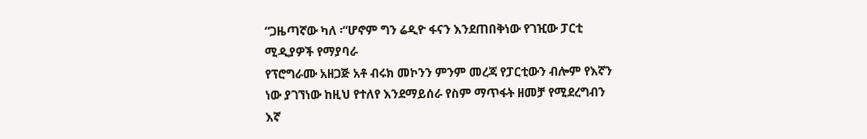“ጋዜጣኛው ካለ ፡“ሆኖም ግን ሬዲዮ ፋናን እንደጠበቅነው የገዢው ፓርቲ ሚዲያዎች የማያባራ
የፕሮግራሙ አዘጋጅ አቶ ብሩክ መኮንን ምንም መረጃ የፓርቲውን ብሎም የእኛን ነው ያገኘነው ከዚህ የተለየ እንደማይሰራ የስም ማጥፋት ዘመቻ የሚደረግብን እኛ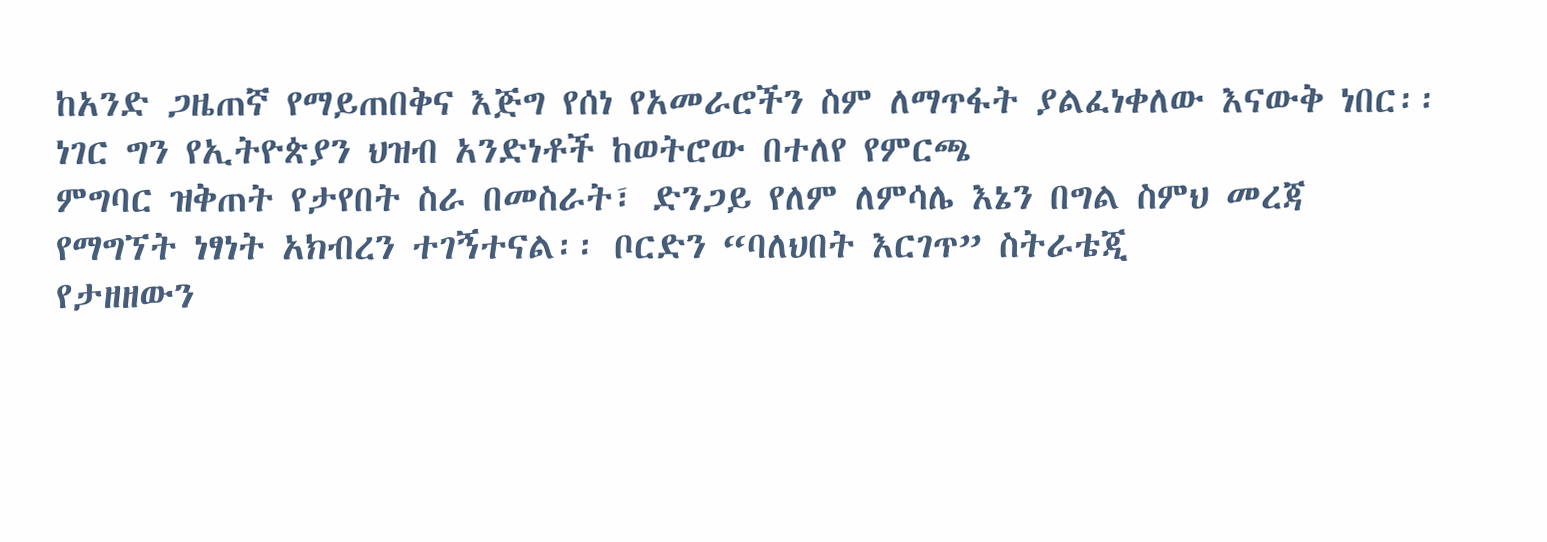ከአንድ ጋዜጠኛ የማይጠበቅና እጅግ የሰነ የአመራሮችን ስም ለማጥፋት ያልፈነቀለው እናውቅ ነበር፡፡ ነገር ግን የኢትዮጵያን ህዝብ አንድነቶች ከወትሮው በተለየ የምርጫ
ምግባር ዝቅጠት የታየበት ስራ በመስራት፣ ድንጋይ የለም ለምሳሌ እኔን በግል ስምህ መረጃ የማግኘት ነፃነት አክብረን ተገኝተናል፡፡ ቦርድን “ባለህበት እርገጥ” ስትራቴጂ
የታዘዘውን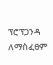ፕሮፕጋንዳ ለማስፈፀም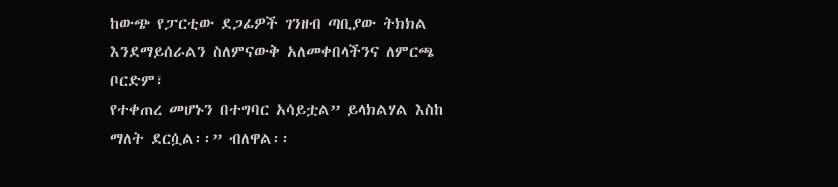ከውጭ የፓርቲው ደጋፊዎች ገንዘብ ጣቢያው ትክክል እንደማይሰራልን ስለምናውቅ አለመቀበላችንና ለምርጫ ቦርድም፣
የተቀጠረ መሆኑን በተግባር አሳይቷል” ይላክልሃል እስከ ማለት ደርሷል፡፡” ብለዋል፡፡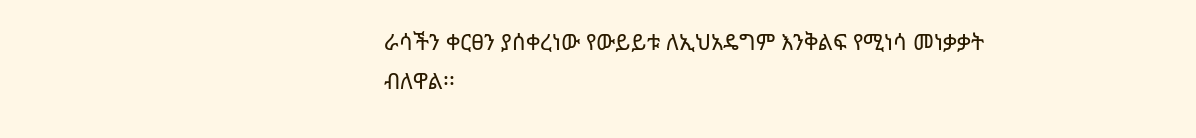ራሳችን ቀርፀን ያሰቀረነው የውይይቱ ለኢህአዴግም እንቅልፍ የሚነሳ መነቃቃት
ብለዋል፡፡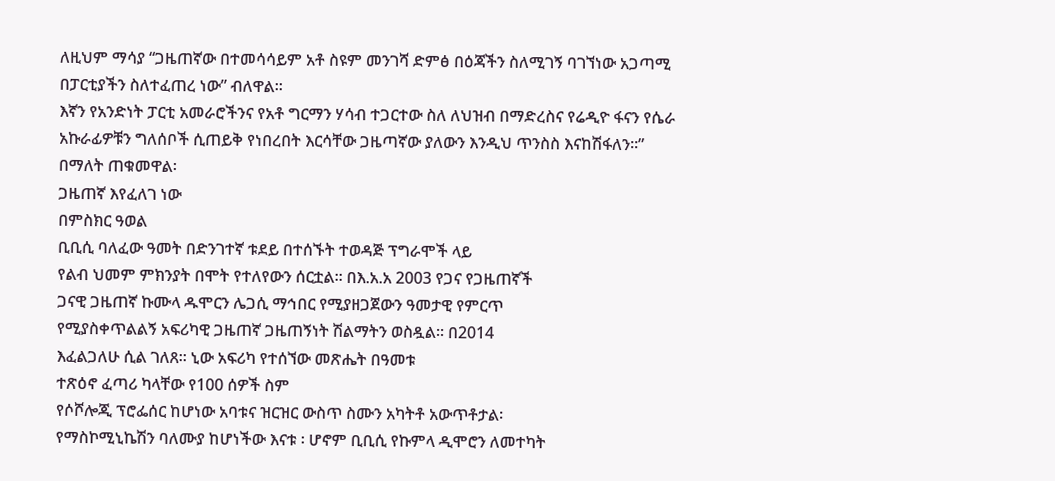ለዚህም ማሳያ “ጋዜጠኛው በተመሳሳይም አቶ ስዩም መንገሻ ድምፅ በዕጃችን ስለሚገኝ ባገኘነው አጋጣሚ በፓርቲያችን ስለተፈጠረ ነው” ብለዋል፡፡
እኛን የአንድነት ፓርቲ አመራሮችንና የአቶ ግርማን ሃሳብ ተጋርተው ስለ ለህዝብ በማድረስና የሬዲዮ ፋናን የሴራ
አኩራፊዎቹን ግለሰቦች ሲጠይቅ የነበረበት እርሳቸው ጋዜጣኛው ያለውን እንዲህ ጥንስስ እናከሽፋለን፡፡” በማለት ጠቁመዋል፡
ጋዜጠኛ እየፈለገ ነው
በምስክር ዓወል
ቢቢሲ ባለፈው ዓመት በድንገተኛ ቱደይ በተሰኙት ተወዳጅ ፕግራሞች ላይ
የልብ ህመም ምክንያት በሞት የተለየውን ሰርቷል፡፡ በእ.አ.አ 2003 የጋና የጋዜጠኛች
ጋናዊ ጋዜጠኛ ኩሙላ ዱሞርን ሌጋሲ ማኅበር የሚያዘጋጀውን ዓመታዊ የምርጥ
የሚያስቀጥልልኝ አፍሪካዊ ጋዜጠኛ ጋዜጠኝነት ሽልማትን ወስዷል፡፡ በ2014
እፈልጋለሁ ሲል ገለጸ፡፡ ኒው አፍሪካ የተሰኘው መጽሔት በዓመቱ
ተጽዕኖ ፈጣሪ ካላቸው የ100 ሰዎች ስም
የሶሾሎጂ ፕሮፌሰር ከሆነው አባቱና ዝርዝር ውስጥ ስሙን አካትቶ አውጥቶታል፡
የማስኮሚኒኬሽን ባለሙያ ከሆነችው እናቱ ፡ ሆኖም ቢቢሲ የኩምላ ዲሞሮን ለመተካት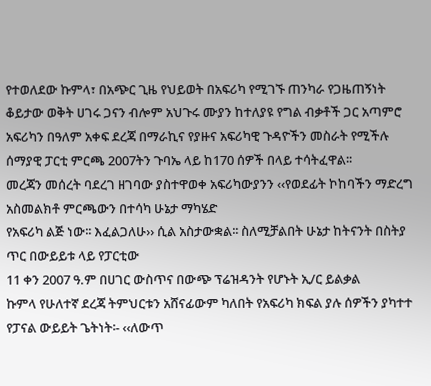የተወለደው ኩምላ፣ በአጭር ጊዜ የህይወት በአፍሪካ የሚገኙ ጠንካራ የጋዜጠኝነት
ቆይታው ወቅት ሀገሩ ጋናን ብሎም አህጉሩ ሙያን ከተለያዩ የግል ብቃቶች ጋር አጣምሮ
አፍሪካን በዓለም አቀፍ ደረጃ በማራኪና የያዙና አፍሪካዊ ጉዳዮችን መስራት የሚችሉ ሰማያዊ ፓርቲ ምርጫ 2007ትን ጉባኤ ላይ ከ170 ሰዎች በላይ ተሳትፈዋል፡፡
መረጃን መሰረት ባደረገ ዘገባው ያስተዋወቀ አፍሪካውያንን ‹‹የወደፊት ኮከባችን ማድረግ አስመልክቶ ምርጫውን በተሳካ ሁኔታ ማካሄድ
የአፍሪካ ልጅ ነው፡፡ እፈልጋለሁ›› ሲል አስታውቋል፡፡ ስለሚቻልበት ሁኔታ ከትናንት በስትያ ጥር በውይይቱ ላይ የፓርቲው
11 ቀን 2007 ዓ.ም በሀገር ውስጥና በውጭ ፕሬዝዳንት የሆኑት ኢ/ር ይልቃል
ኩምላ የሁለተኛ ደረጃ ትምህርቱን አሸናፊውም ካለበት የአፍሪካ ክፍል ያሉ ሰዎችን ያካተተ የፓናል ውይይት ጌትነት፡- ‹‹ለውጥ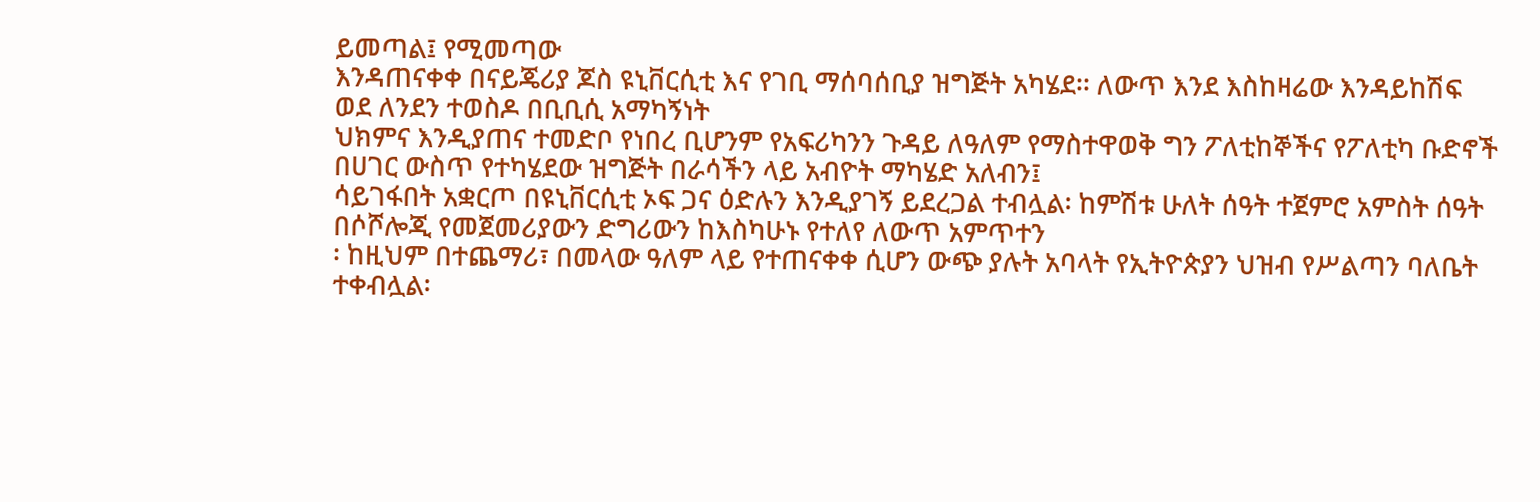ይመጣል፤ የሚመጣው
እንዳጠናቀቀ በናይጄሪያ ጆስ ዩኒቨርሲቲ እና የገቢ ማሰባሰቢያ ዝግጅት አካሄደ፡፡ ለውጥ እንደ እስከዛሬው እንዳይከሽፍ
ወደ ለንደን ተወስዶ በቢቢሲ አማካኝነት
ህክምና እንዲያጠና ተመድቦ የነበረ ቢሆንም የአፍሪካንን ጉዳይ ለዓለም የማስተዋወቅ ግን ፖለቲከኞችና የፖለቲካ ቡድኖች
በሀገር ውስጥ የተካሄደው ዝግጅት በራሳችን ላይ አብዮት ማካሄድ አለብን፤
ሳይገፋበት አቋርጦ በዩኒቨርሲቲ ኦፍ ጋና ዕድሉን እንዲያገኝ ይደረጋል ተብሏል፡ ከምሽቱ ሁለት ሰዓት ተጀምሮ አምስት ሰዓት
በሶሾሎጂ የመጀመሪያውን ድግሪውን ከእስካሁኑ የተለየ ለውጥ አምጥተን
፡ ከዚህም በተጨማሪ፣ በመላው ዓለም ላይ የተጠናቀቀ ሲሆን ውጭ ያሉት አባላት የኢትዮጵያን ህዝብ የሥልጣን ባለቤት
ተቀብሏል፡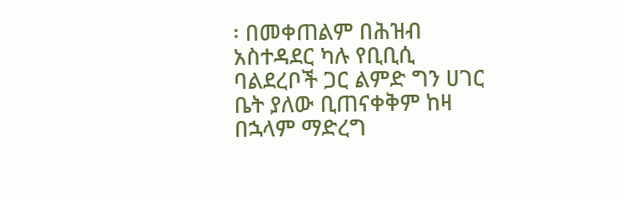፡ በመቀጠልም በሕዝብ አስተዳደር ካሉ የቢቢሲ ባልደረቦች ጋር ልምድ ግን ሀገር ቤት ያለው ቢጠናቀቅም ከዛ በኋላም ማድረግ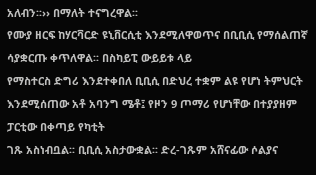አለብን፡፡›› በማለት ተናግረዋል፡፡
የሙያ ዘርፍ ከሃርቫርድ ዩኒቨርሲቲ እንደሚለዋወጥና በቢቢሲ የማሰልጠኛ ሳያቋርጡ ቀጥለዋል፡፡ በስካይፒ ውይይቱ ላይ
የማስተርስ ድግሪ እንደተቀበለ ቢቢሲ በድህረ ተቋም ልዩ የሆነ ትምህርት እንደሚሰጠው አቶ አባንግ ሜቶ፤ የዞን 9 ጦማሪ የሆነቸው በተያያዘም ፓርቲው በቀጣይ የካቲት
ገጹ አስነብቧል፡፡ ቢቢሲ አስታውቋል፡፡ ድረ-ገጹም አሸናፊው ሶልያና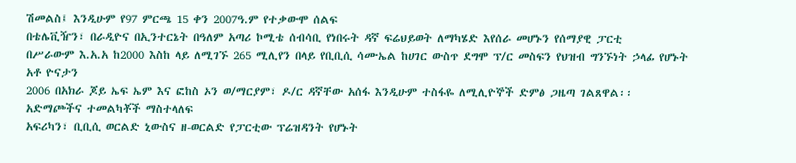ሽመልስ፤ እንዲሁም የ97 ምርጫ 15 ቀን 2007ዓ.ም የተቃውሞ ሰልፍ
በቴሌቪዥን፣ በራዲዮና በኢንተርኔት በዓለም አጣሪ ኮሚቴ ሰብሳቢ የነበሩት ዳኛ ፍሬህይወት ለማካሄድ እየሰራ መሆኑን የሰማያዊ ፓርቲ
በሥራውም እ.አ.አ ከ2000 እስከ ላይ ለሚገኙ 265 ሚሊየን በላይ የቢቢሲ ሳሙኤል ከሀገር ውስጥ ደግሞ ፕ/ር መስፍን የህዝብ ግንኙነት ኃላፊ የሆኑት አቶ ዮናታን
2006 በአክራ ጆይ ኤፍ ኤም እና ፎከስ ኦን ወ/ማርያም፣ ዶ/ር ዳኛቸው አሰፋ እንዲሁም ተስፋዬ ለሚሊዮኞች ድምፅ ጋዜጣ ገልጸዋል፡፡
አድማጮችና ተመልካቾች ማስተላለፍ
አፍሪካን፣ ቢቢሲ ወርልድ ኒውስና ዘ-ወርልድ የፓርቲው ፕሬዝዳንት የሆኑት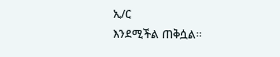ኢ/ር
እንደሚችል ጠቅሷል፡፡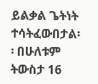ይልቃል ጌትነት ተሳትፈውበታል፡፡ በሁለቱም
ትውስታ 16